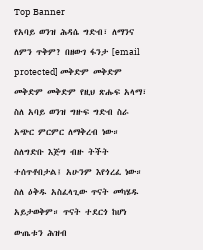Top Banner
የአባይ ወንዝ ሕዳሴ ግድብ፣ ለማንና ለምን ጥቅም? በዘውገ ፋንታ [email protected] መቅድም መቅድም መቅድም መቅድም የዚህ ጽሑፍ አላማ፣ ስለ አባይ ወንዝ ግዙፍ ግድብ ስራ አጭር ምርምር ለማቅረብ ነው። ስለግድቡ እጅግ ብዙ ትችት ተሰጥቶበታል፤ አሁንም እየጎረፈ ነው። ስለ ዕቅዱ አስፈላጊው ጥናት መካሄዱ አይታወቅም። ጥናት ተደርጎ ከሆነ ውጤቱን ሕዝብ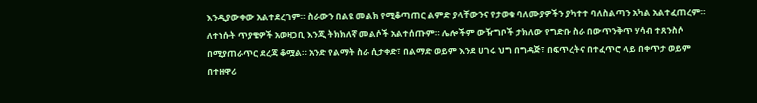እንዲያውቀው አልተደረገም። ስራውን በልዩ መልክ የሚቆጣጠር ልምድ ያላቸውንና የታወቁ ባለሙያዎችን ያካተተ ባለስልጣን አካል አልተፈጠረም። ለተነሱት ጥያቄዎች አወዛጋቢ እንጂ ትክክለኛ መልሶች አልተሰጡም። ሌሎችም ውዥግቦች ታክለው የግድቡ ስራ በውጥንቅጥ ሃሳብ ተጸንስሶ በሚያጠራጥር ደረጃ ቆሟል። አንድ የልማት ስራ ሲታቀድ፣ በልማድ ወይም እንደ ሀገሩ ህግ በግዳጅ፣ በፍጥረትና በተፈጥሮ ላይ በቀጥታ ወይም በተዘዋሪ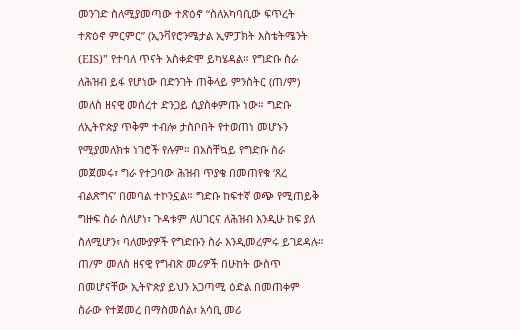መንገድ ስለሚያመጣው ተጽዕኖ “ስለአካባቢው ፍጥረት ተጽዕኖ ምርምር” (ኢንቫየሮንሜታል ኢምፓክት እስቴትሜንት (EIS)” የተባለ ጥናት አስቀድሞ ይካሄዳል። የግድቡ ስራ ለሕዝብ ይፋ የሆነው በድንገት ጠቅላይ ምንስትር (ጠ/ም) መለስ ዘናዊ መሰረተ ድንጋይ ሲያስቀምጡ ነው። ግድቡ ለኢትዮጵያ ጥቅም ተብሎ ታስቦበት የተወጠነ መሆኑን የሚያመለክቱ ነገሮች የሉም። በአስቸኳይ የግድቡ ስራ መጀመሩ፣ ግራ የተጋባው ሕዝብ ጥያቄ በመጠየቁ ‘ጸረ ብልጽግና’ በመባል ተኮንኗል። ግድቡ ከፍተኛ ወጭ የሚጠይቅ ግዙፍ ስራ ስለሆነ፣ ጉዳቱም ለሀገርና ለሕዝብ እንዲሁ ከፍ ያለ ስለሚሆን፣ ባለሙያዎች የግድቡን ስራ እንዲመረምሩ ይገደዳሉ። ጠ/ም መለስ ዘናዊ የግብጽ መሪዎች በሁከት ውስጥ በመሆናቸው ኢትዮጵያ ይህን አጋጣሚ ዕድል በመጠቀም ስራው የተጀመረ በማስመሰል፣ አሳቢ መሪ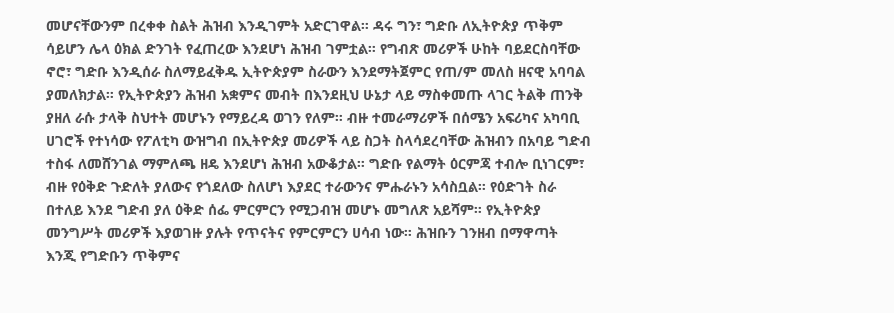መሆናቸውንም በረቀቀ ስልት ሕዝብ እንዲገምት አድርገዋል። ዳሩ ግን፣ ግድቡ ለኢትዮጵያ ጥቅም ሳይሆን ሌላ ዕክል ድንገት የፈጠረው እንደሆነ ሕዝብ ገምቷል። የግብጽ መሪዎች ሁከት ባይደርስባቸው ኖሮ፣ ግድቡ እንዲሰራ ስለማይፈቅዱ ኢትዮጵያም ስራውን እንደማትጀምር የጠ/ም መለስ ዘናዊ አባባል ያመለክታል። የኢትዮጵያን ሕዝብ አቋምና መብት በእንደዚህ ሁኔታ ላይ ማስቀመጡ ላገር ትልቅ ጠንቅ ያዘለ ራሱ ታላቅ ስህተት መሆኑን የማይረዳ ወገን የለም። ብዙ ተመራማሪዎች በሰሜን አፍሪካና አካባቢ ሀገሮች የተነሳው የፖለቲካ ውዝግብ በኢትዮጵያ መሪዎች ላይ ስጋት ስላሳደረባቸው ሕዝብን በአባይ ግድብ ተስፋ ለመሸንገል ማምለጫ ዘዴ እንደሆነ ሕዝብ አውቆታል። ግድቡ የልማት ዕርምጃ ተብሎ ቢነገርም፣ ብዙ የዕቅድ ጉድለት ያለውና የጎደለው ስለሆነ እያደር ተራውንና ምሑራኑን አሳስቧል። የዕድገት ስራ በተለይ እንደ ግድብ ያለ ዕቅድ ሰፌ ምርምርን የሚጋብዝ መሆኑ መግለጽ አይሻም። የኢትዮጵያ መንግሥት መሪዎች እያወገዙ ያሉት የጥናትና የምርምርን ሀሳብ ነው። ሕዝቡን ገንዘብ በማዋጣት እንጂ የግድቡን ጥቅምና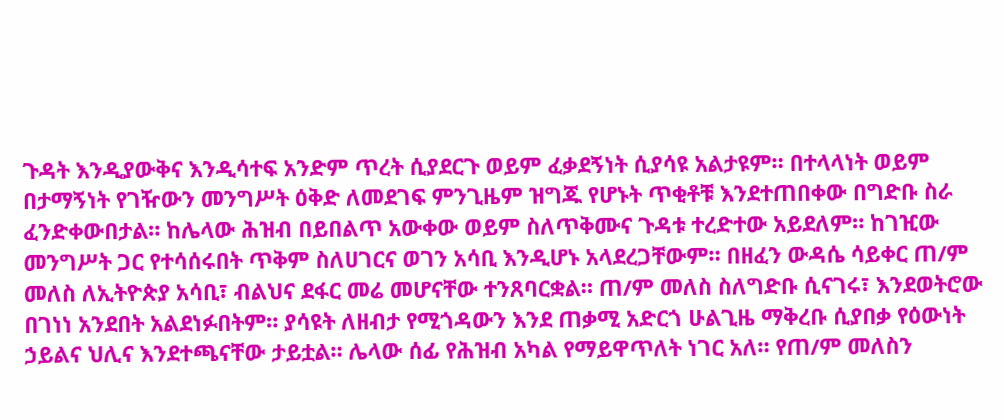ጉዳት እንዲያውቅና እንዲሳተፍ አንድም ጥረት ሲያደርጉ ወይም ፈቃደኝነት ሲያሳዩ አልታዩም። በተላላነት ወይም በታማኝነት የገዥውን መንግሥት ዕቅድ ለመደገፍ ምንጊዜም ዝግጁ የሆኑት ጥቂቶቹ እንደተጠበቀው በግድቡ ስራ ፈንድቀውበታል። ከሌላው ሕዝብ በይበልጥ አውቀው ወይም ስለጥቅሙና ጉዳቱ ተረድተው አይደለም። ከገዢው መንግሥት ጋር የተሳሰሩበት ጥቅም ስለሀገርና ወገን አሳቢ እንዲሆኑ አላደረጋቸውም። በዘፈን ውዳሴ ሳይቀር ጠ/ም መለስ ለኢትዮጵያ አሳቢ፣ ብልህና ደፋር መሬ መሆናቸው ተንጸባርቋል። ጠ/ም መለስ ስለግድቡ ሲናገሩ፣ እንደወትሮው በገነነ አንደበት አልደነፉበትም። ያሳዩት ለዘብታ የሚጎዳውን እንደ ጠቃሚ አድርጎ ሁልጊዜ ማቅረቡ ሲያበቃ የዕውነት ኃይልና ህሊና እንደተጫናቸው ታይቷል። ሌላው ሰፊ የሕዝብ አካል የማይዋጥለት ነገር አለ። የጠ/ም መለስን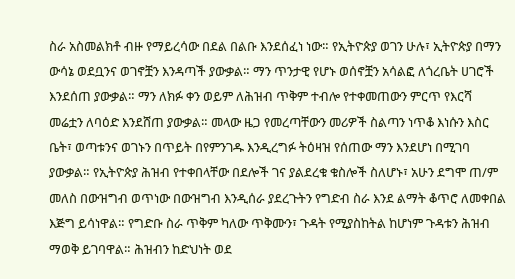ስራ አስመልክቶ ብዙ የማይረሳው በደል በልቡ እንደሰፈነ ነው። የኢትዮጵያ ወገን ሁሉ፣ ኢትዮጵያ በማን ውሳኔ ወደቧንና ወገኖቿን እንዳጣች ያውቃል። ማን ጥንታዊ የሆኑ ወሰኖቿን አሳልፎ ለጎረቤት ሀገሮች እንደሰጠ ያውቃል። ማን ለክፉ ቀን ወይም ለሕዝብ ጥቅም ተብሎ የተቀመጠውን ምርጥ የእርሻ መሬቷን ለባዕድ እንደሸጠ ያውቃል። መላው ዜጋ የመረጣቸውን መሪዎች ስልጣን ነጥቆ እነሱን እስር ቤት፣ ወጣቱንና ወገኑን በጥይት በየምንገዱ እንዲረግፉ ትዕዛዝ የሰጠው ማን እንደሆነ በሚገባ ያውቃል። የኢትዮጵያ ሕዝብ የተቀበላቸው በደሎች ገና ያልደረቁ ቁስሎች ስለሆኑ፣ አሁን ደግሞ ጠ/ም መለስ በውዝግብ ወጥነው በውዝግብ እንዲሰራ ያደረጉትን የግድብ ስራ እንደ ልማት ቆጥሮ ለመቀበል እጅግ ይሳነዋል። የግድቡ ስራ ጥቅም ካለው ጥቅሙን፣ ጉዳት የሚያስከትል ከሆነም ጉዳቱን ሕዝብ ማወቅ ይገባዋል። ሕዝብን ከድህነት ወደ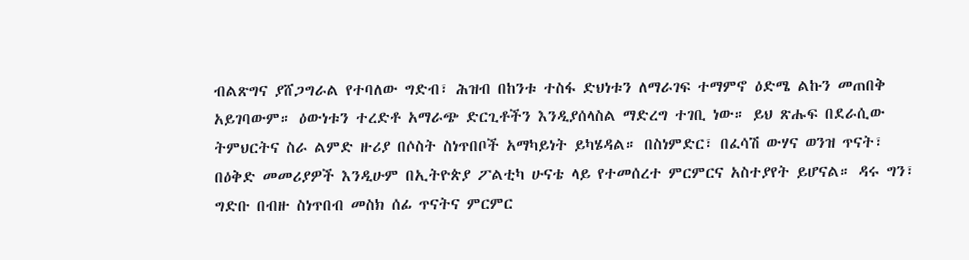ብልጽግና ያሸጋግራል የተባለው ግድብ፣ ሕዝብ በከንቱ ተስፋ ድህነቱን ለማራገፍ ተማምኖ ዕድሜ ልኩን መጠበቅ አይገባውም። ዕውነቱን ተረድቶ አማራጭ ድርጊቶችን እንዲያሰላስል ማድረግ ተገቢ ነው። ይህ ጽሑፍ በደራሲው ትምህርትና ስራ ልምድ ዙሪያ በሶስት ስነጥበቦች አማካይነት ይካሄዳል። በስነምድር፣ በፈሳሽ ውሃና ወንዝ ጥናት፣ በዕቅድ መመሪያዎች እንዲሁም በኢትዮጵያ ፖልቲካ ሁናቴ ላይ የተመሰረተ ምርምርና አስተያየት ይሆናል። ዳሩ ግን፣ ግድቡ በብዙ ስነጥበብ መስክ ሰፊ ጥናትና ምርምር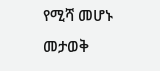የሚሻ መሆኑ መታወቅ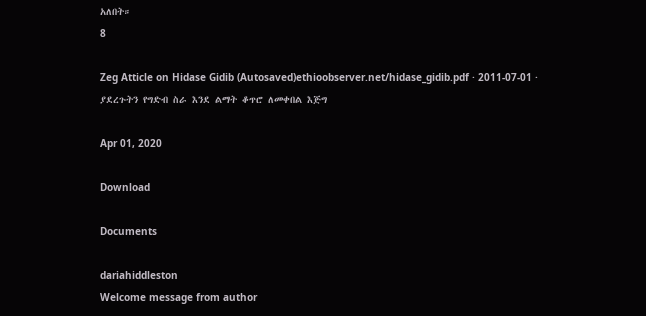አለበት።
8

Zeg Atticle on Hidase Gidib (Autosaved)ethioobserver.net/hidase_gidib.pdf · 2011-07-01 · ያደረጉትን የግድብ ስራ እንደ ልማት ቆጥሮ ለመቀበል እጅግ

Apr 01, 2020

Download

Documents

dariahiddleston
Welcome message from author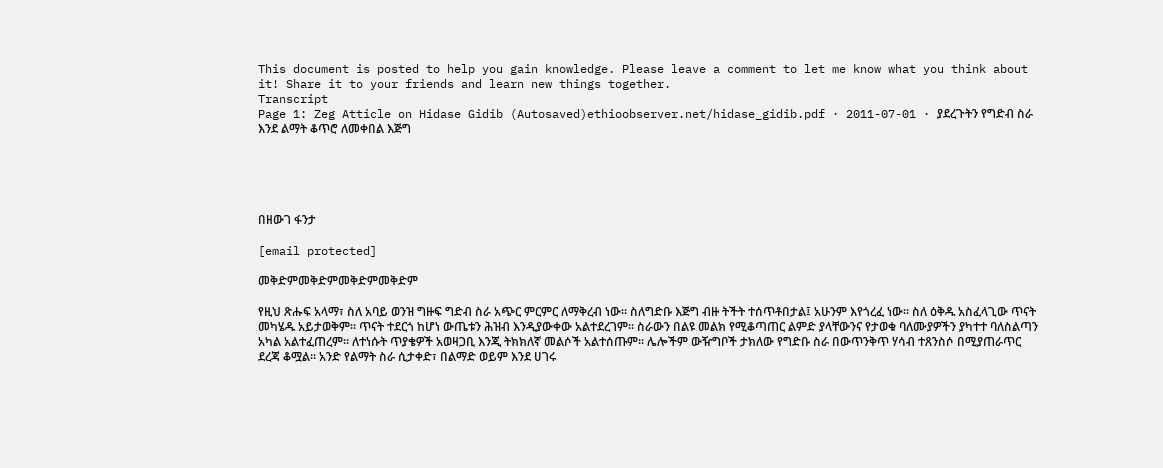This document is posted to help you gain knowledge. Please leave a comment to let me know what you think about it! Share it to your friends and learn new things together.
Transcript
Page 1: Zeg Atticle on Hidase Gidib (Autosaved)ethioobserver.net/hidase_gidib.pdf · 2011-07-01 · ያደረጉትን የግድብ ስራ እንደ ልማት ቆጥሮ ለመቀበል እጅግ





በዘውገ ፋንታ

[email protected]

መቅድምመቅድምመቅድምመቅድም

የዚህ ጽሑፍ አላማ፣ ስለ አባይ ወንዝ ግዙፍ ግድብ ስራ አጭር ምርምር ለማቅረብ ነው። ስለግድቡ እጅግ ብዙ ትችት ተሰጥቶበታል፤ አሁንም እየጎረፈ ነው። ስለ ዕቅዱ አስፈላጊው ጥናት መካሄዱ አይታወቅም። ጥናት ተደርጎ ከሆነ ውጤቱን ሕዝብ እንዲያውቀው አልተደረገም። ስራውን በልዩ መልክ የሚቆጣጠር ልምድ ያላቸውንና የታወቁ ባለሙያዎችን ያካተተ ባለስልጣን አካል አልተፈጠረም። ለተነሱት ጥያቄዎች አወዛጋቢ እንጂ ትክክለኛ መልሶች አልተሰጡም። ሌሎችም ውዥግቦች ታክለው የግድቡ ስራ በውጥንቅጥ ሃሳብ ተጸንስሶ በሚያጠራጥር ደረጃ ቆሟል። አንድ የልማት ስራ ሲታቀድ፣ በልማድ ወይም እንደ ሀገሩ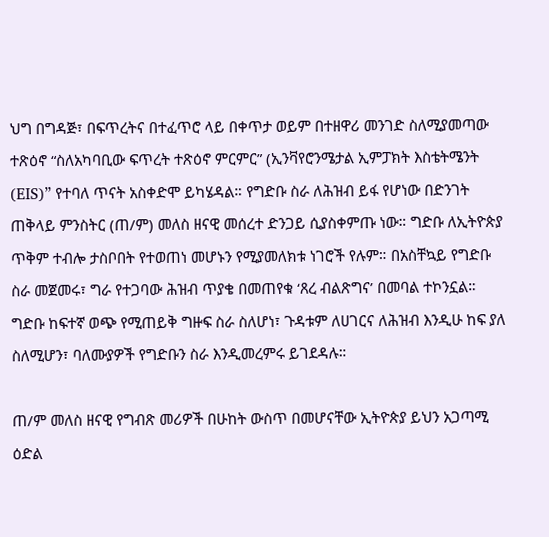ህግ በግዳጅ፣ በፍጥረትና በተፈጥሮ ላይ በቀጥታ ወይም በተዘዋሪ መንገድ ስለሚያመጣው ተጽዕኖ “ስለአካባቢው ፍጥረት ተጽዕኖ ምርምር” (ኢንቫየሮንሜታል ኢምፓክት እስቴትሜንት (EIS)” የተባለ ጥናት አስቀድሞ ይካሄዳል። የግድቡ ስራ ለሕዝብ ይፋ የሆነው በድንገት ጠቅላይ ምንስትር (ጠ/ም) መለስ ዘናዊ መሰረተ ድንጋይ ሲያስቀምጡ ነው። ግድቡ ለኢትዮጵያ ጥቅም ተብሎ ታስቦበት የተወጠነ መሆኑን የሚያመለክቱ ነገሮች የሉም። በአስቸኳይ የግድቡ ስራ መጀመሩ፣ ግራ የተጋባው ሕዝብ ጥያቄ በመጠየቁ ‘ጸረ ብልጽግና’ በመባል ተኮንኗል። ግድቡ ከፍተኛ ወጭ የሚጠይቅ ግዙፍ ስራ ስለሆነ፣ ጉዳቱም ለሀገርና ለሕዝብ እንዲሁ ከፍ ያለ ስለሚሆን፣ ባለሙያዎች የግድቡን ስራ እንዲመረምሩ ይገደዳሉ።

ጠ/ም መለስ ዘናዊ የግብጽ መሪዎች በሁከት ውስጥ በመሆናቸው ኢትዮጵያ ይህን አጋጣሚ ዕድል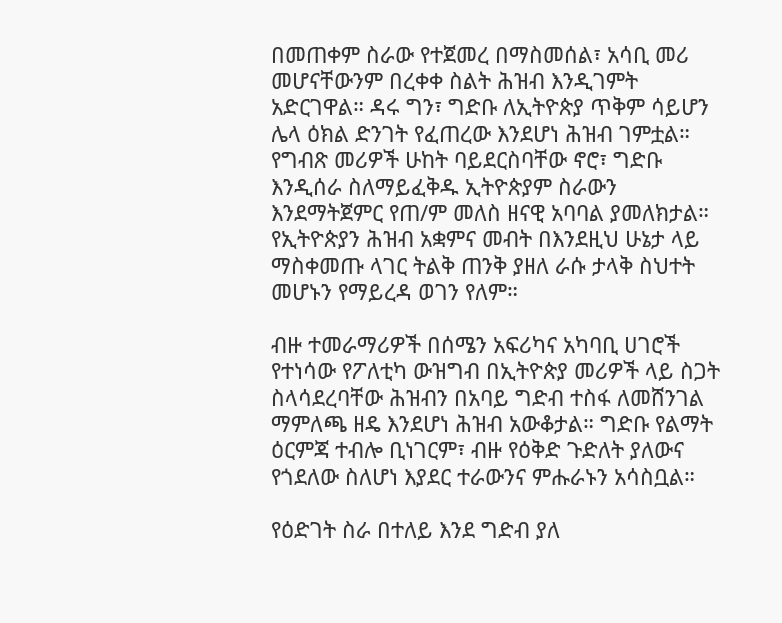በመጠቀም ስራው የተጀመረ በማስመሰል፣ አሳቢ መሪ መሆናቸውንም በረቀቀ ስልት ሕዝብ እንዲገምት አድርገዋል። ዳሩ ግን፣ ግድቡ ለኢትዮጵያ ጥቅም ሳይሆን ሌላ ዕክል ድንገት የፈጠረው እንደሆነ ሕዝብ ገምቷል። የግብጽ መሪዎች ሁከት ባይደርስባቸው ኖሮ፣ ግድቡ እንዲሰራ ስለማይፈቅዱ ኢትዮጵያም ስራውን እንደማትጀምር የጠ/ም መለስ ዘናዊ አባባል ያመለክታል። የኢትዮጵያን ሕዝብ አቋምና መብት በእንደዚህ ሁኔታ ላይ ማስቀመጡ ላገር ትልቅ ጠንቅ ያዘለ ራሱ ታላቅ ስህተት መሆኑን የማይረዳ ወገን የለም።

ብዙ ተመራማሪዎች በሰሜን አፍሪካና አካባቢ ሀገሮች የተነሳው የፖለቲካ ውዝግብ በኢትዮጵያ መሪዎች ላይ ስጋት ስላሳደረባቸው ሕዝብን በአባይ ግድብ ተስፋ ለመሸንገል ማምለጫ ዘዴ እንደሆነ ሕዝብ አውቆታል። ግድቡ የልማት ዕርምጃ ተብሎ ቢነገርም፣ ብዙ የዕቅድ ጉድለት ያለውና የጎደለው ስለሆነ እያደር ተራውንና ምሑራኑን አሳስቧል።

የዕድገት ስራ በተለይ እንደ ግድብ ያለ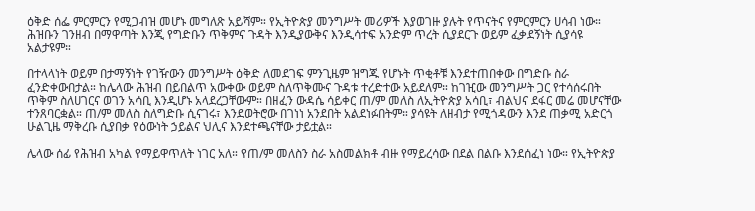ዕቅድ ሰፌ ምርምርን የሚጋብዝ መሆኑ መግለጽ አይሻም። የኢትዮጵያ መንግሥት መሪዎች እያወገዙ ያሉት የጥናትና የምርምርን ሀሳብ ነው። ሕዝቡን ገንዘብ በማዋጣት እንጂ የግድቡን ጥቅምና ጉዳት እንዲያውቅና እንዲሳተፍ አንድም ጥረት ሲያደርጉ ወይም ፈቃደኝነት ሲያሳዩ አልታዩም።

በተላላነት ወይም በታማኝነት የገዥውን መንግሥት ዕቅድ ለመደገፍ ምንጊዜም ዝግጁ የሆኑት ጥቂቶቹ እንደተጠበቀው በግድቡ ስራ ፈንድቀውበታል። ከሌላው ሕዝብ በይበልጥ አውቀው ወይም ስለጥቅሙና ጉዳቱ ተረድተው አይደለም። ከገዢው መንግሥት ጋር የተሳሰሩበት ጥቅም ስለሀገርና ወገን አሳቢ እንዲሆኑ አላደረጋቸውም። በዘፈን ውዳሴ ሳይቀር ጠ/ም መለስ ለኢትዮጵያ አሳቢ፣ ብልህና ደፋር መሬ መሆናቸው ተንጸባርቋል። ጠ/ም መለስ ስለግድቡ ሲናገሩ፣ እንደወትሮው በገነነ አንደበት አልደነፉበትም። ያሳዩት ለዘብታ የሚጎዳውን እንደ ጠቃሚ አድርጎ ሁልጊዜ ማቅረቡ ሲያበቃ የዕውነት ኃይልና ህሊና እንደተጫናቸው ታይቷል።

ሌላው ሰፊ የሕዝብ አካል የማይዋጥለት ነገር አለ። የጠ/ም መለስን ስራ አስመልክቶ ብዙ የማይረሳው በደል በልቡ እንደሰፈነ ነው። የኢትዮጵያ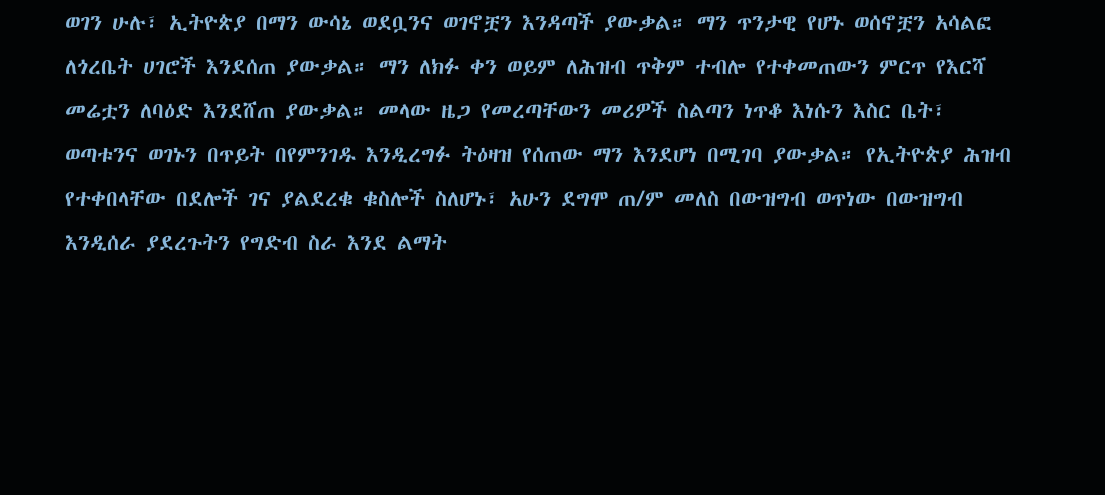ወገን ሁሉ፣ ኢትዮጵያ በማን ውሳኔ ወደቧንና ወገኖቿን እንዳጣች ያውቃል። ማን ጥንታዊ የሆኑ ወሰኖቿን አሳልፎ ለጎረቤት ሀገሮች እንደሰጠ ያውቃል። ማን ለክፉ ቀን ወይም ለሕዝብ ጥቅም ተብሎ የተቀመጠውን ምርጥ የእርሻ መሬቷን ለባዕድ እንደሸጠ ያውቃል። መላው ዜጋ የመረጣቸውን መሪዎች ስልጣን ነጥቆ እነሱን እስር ቤት፣ ወጣቱንና ወገኑን በጥይት በየምንገዱ እንዲረግፉ ትዕዛዝ የሰጠው ማን እንደሆነ በሚገባ ያውቃል። የኢትዮጵያ ሕዝብ የተቀበላቸው በደሎች ገና ያልደረቁ ቁስሎች ስለሆኑ፣ አሁን ደግሞ ጠ/ም መለስ በውዝግብ ወጥነው በውዝግብ እንዲሰራ ያደረጉትን የግድብ ስራ እንደ ልማት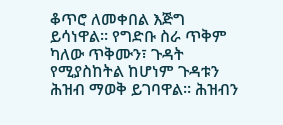ቆጥሮ ለመቀበል እጅግ ይሳነዋል። የግድቡ ስራ ጥቅም ካለው ጥቅሙን፣ ጉዳት የሚያስከትል ከሆነም ጉዳቱን ሕዝብ ማወቅ ይገባዋል። ሕዝብን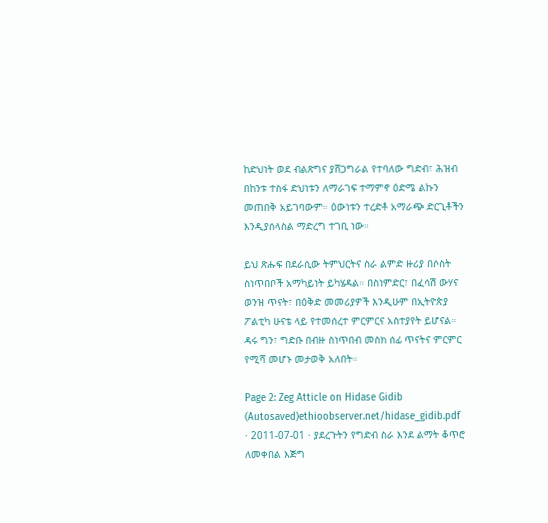ከድህነት ወደ ብልጽግና ያሸጋግራል የተባለው ግድብ፣ ሕዝብ በከንቱ ተስፋ ድህነቱን ለማራገፍ ተማምኖ ዕድሜ ልኩን መጠበቅ አይገባውም። ዕውነቱን ተረድቶ አማራጭ ድርጊቶችን እንዲያሰላስል ማድረግ ተገቢ ነው።

ይህ ጽሑፍ በደራሲው ትምህርትና ስራ ልምድ ዙሪያ በሶስት ስነጥበቦች አማካይነት ይካሄዳል። በስነምድር፣ በፈሳሽ ውሃና ወንዝ ጥናት፣ በዕቅድ መመሪያዎች እንዲሁም በኢትዮጵያ ፖልቲካ ሁናቴ ላይ የተመሰረተ ምርምርና አስተያየት ይሆናል። ዳሩ ግን፣ ግድቡ በብዙ ስነጥበብ መስክ ሰፊ ጥናትና ምርምር የሚሻ መሆኑ መታወቅ አለበት።

Page 2: Zeg Atticle on Hidase Gidib (Autosaved)ethioobserver.net/hidase_gidib.pdf · 2011-07-01 · ያደረጉትን የግድብ ስራ እንደ ልማት ቆጥሮ ለመቀበል እጅግ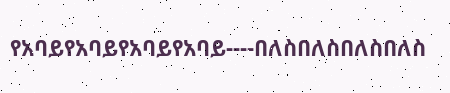የአባይየአባይየአባይየአባይ----በለስበለስበለስበለስ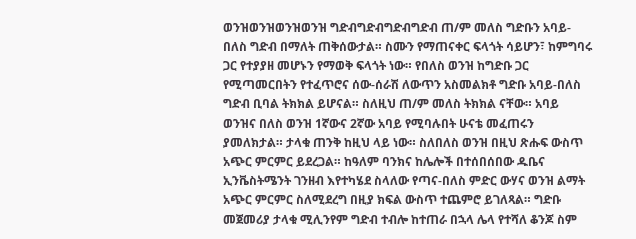ወንዝወንዝወንዝወንዝ ግድብግድብግድብግድብ ጠ/ም መለስ ግድቡን አባይ-በለስ ግድብ በማለት ጠቅሰውታል። ስሙን የማጠናቀር ፍላጎት ሳይሆን፣ ከምግባሩ ጋር የተያያዘ መሆኑን የማወቅ ፍላጎት ነው። የበለስ ወንዝ ከግድቡ ጋር የሚጣመርበትን የተፈጥሮና ሰው-ሰራሽ ለውጥን አስመልክቶ ግድቡ አባይ-በለስ ግድብ ቢባል ትክክል ይሆናል። ስለዚህ ጠ/ም መለስ ትክክል ናቸው። አባይ ወንዝና በለስ ወንዝ 1ኛውና 2ኛው አባይ የሚባሉበት ሁናቴ መፈጠሩን ያመለክታል። ታላቁ ጠንቅ ከዚህ ላይ ነው። ስለበለስ ወንዝ በዚህ ጽሑፍ ውስጥ አጭር ምርምር ይደረጋል። ከዓለም ባንክና ከሌሎች በተሰበሰበው ዱቤና ኢንቬስትሜንት ገንዘብ እየተካሄደ ስላለው የጣና-በለስ ምድር ውሃና ወንዝ ልማት አጭር ምርምር ስለሚደረግ በዚያ ክፍል ውስጥ ተጨምሮ ይገለጻል። ግድቡ መጀመሪያ ታላቁ ሚሊንየም ግድብ ተብሎ ከተጠራ በኋላ ሌላ የተሻለ ቆንጆ ስም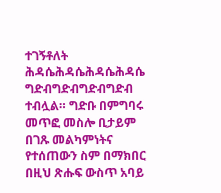ተገኝቶለት ሕዳሴሕዳሴሕዳሴሕዳሴ ግድብግድብግድብግድብ ተብሏል። ግድቡ በምግባሩ መጥፎ መስሎ ቢታይም በገጹ መልካምነትና የተሰጠውን ስም በማክበር በዚህ ጽሑፍ ውስጥ አባይ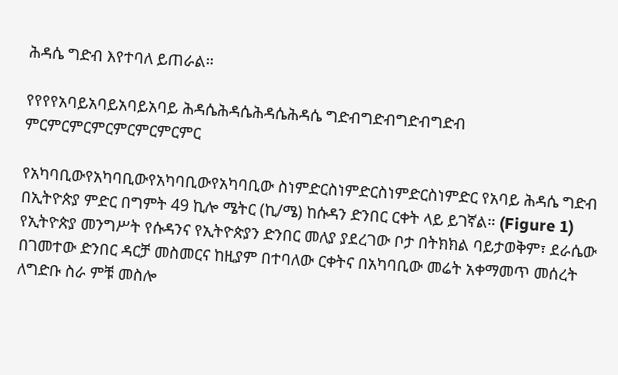ሕዳሴ ግድብ እየተባለ ይጠራል።

የየየየአባይአባይአባይአባይ ሕዳሴሕዳሴሕዳሴሕዳሴ ግድብግድብግድብግድብ ምርምርምርምርምርምርምርምር

የአካባቢውየአካባቢውየአካባቢውየአካባቢው ስነምድርስነምድርስነምድርስነምድር የአባይ ሕዳሴ ግድብ በኢትዮጵያ ምድር በግምት 49 ኪሎ ሜትር (ኪ/ሜ) ከሱዳን ድንበር ርቀት ላይ ይገኛል። (Figure 1) የኢትዮጵያ መንግሥት የሱዳንና የኢትዮጵያን ድንበር መለያ ያደረገው ቦታ በትክክል ባይታወቅም፣ ደራሴው በገመተው ድንበር ዳርቻ መስመርና ከዚያም በተባለው ርቀትና በአካባቢው መሬት አቀማመጥ መሰረት ለግድቡ ስራ ምቹ መስሎ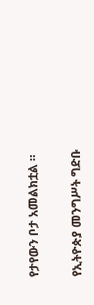የታየውን ቦታ አመልክቷል ።

የኢትዮጵያ መንግሥት ግድቡ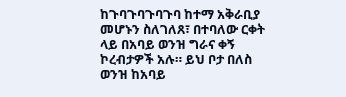ከጉባጉባጉባጉባ ከተማ አቅራቢያ መሆኑን ስለገለጸ፣ በተባለው ርቀት ላይ በአባይ ወንዝ ግራና ቀኝ ኮረብታዎች አሉ። ይህ ቦታ በለስ ወንዝ ከአባይ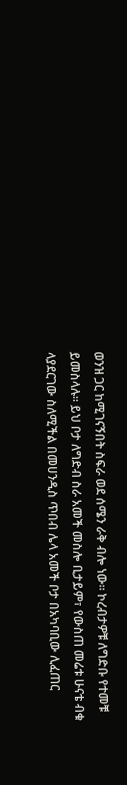ወንዝ ጋር ከሚገናኝበት ስፍራ ወደ ሰሜን ራቅ ብሎ ነው። ኮረብታዎቹ ለግድቡ የተመቹ ይመስላሉ። ይህ ቦታ ለግድብ ስራ አመች መስሎ ቢታይም፣ የውስጠ መሬቱ ሁናቴ ብቁ ላያደርገው ስለሚችል በመሀንዲስ ጥበብ ሌላ አመች ቦታ በአካባቢው ሊፈጠር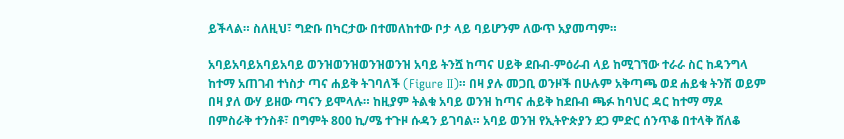ይችላል። ስለዚህ፣ ግድቡ በካርታው በተመለከተው ቦታ ላይ ባይሆንም ለውጥ አያመጣም።

አባይአባይአባይአባይ ወንዝወንዝወንዝወንዝ አባይ ትንሿ ከጣና ሀይቅ ደቡብ-ምዕራብ ላይ ከሚገኘው ተራራ ስር ከዳንግላ ከተማ አጠገብ ተነስታ ጣና ሐይቅ ትገባለች (Figure II)። በዛ ያሉ መጋቢ ወንዞች በሁሉም አቅጣጫ ወደ ሐይቁ ትንሽ ወይም በዛ ያለ ውሃ ይዘው ጣናን ይሞላሉ። ከዚያም ትልቁ አባይ ወንዝ ከጣና ሐይቅ ከደቡብ ጫፉ ከባህር ዳር ከተማ ማዶ በምስራቅ ተንስቶ፣ በግምት 800 ኪ/ሜ ተጉዞ ሱዳን ይገባል። አባይ ወንዝ የኢትዮጵያን ደጋ ምድር ሰንጥቆ በተላቅ ሸለቆ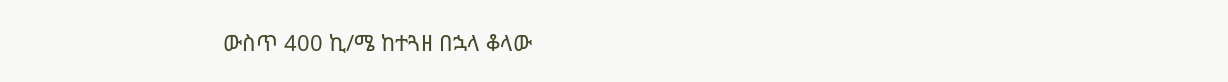ውስጥ 400 ኪ/ሜ ከተጓዘ በኋላ ቆላው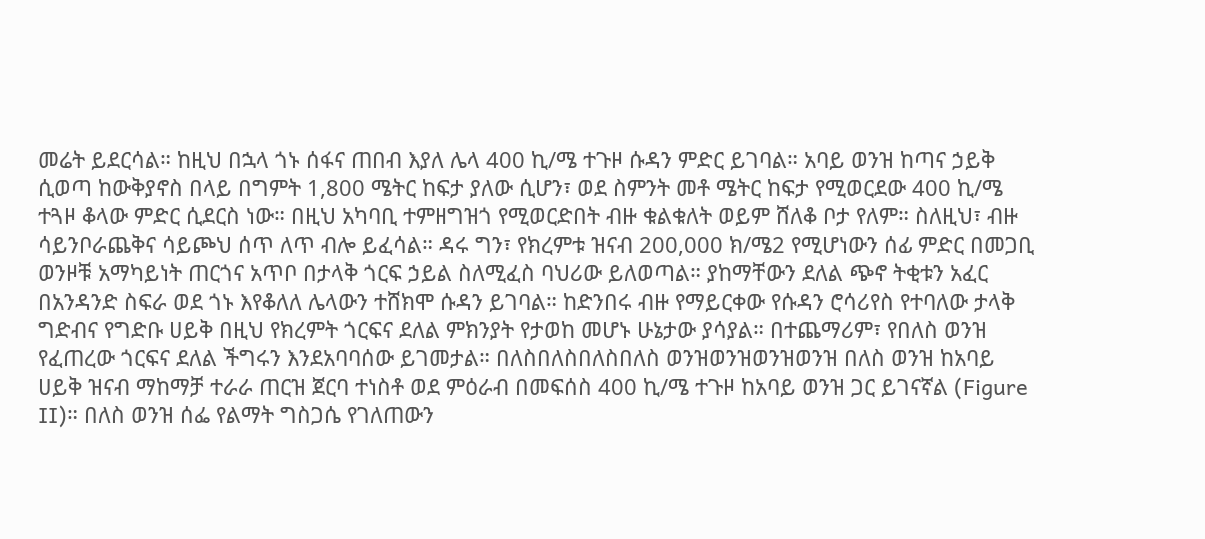መሬት ይደርሳል። ከዚህ በኋላ ጎኑ ሰፋና ጠበብ እያለ ሌላ 400 ኪ/ሜ ተጉዞ ሱዳን ምድር ይገባል። አባይ ወንዝ ከጣና ኃይቅ ሲወጣ ከውቅያኖስ በላይ በግምት 1,800 ሜትር ከፍታ ያለው ሲሆን፣ ወደ ስምንት መቶ ሜትር ከፍታ የሚወርደው 400 ኪ/ሜ ተጓዞ ቆላው ምድር ሲደርስ ነው። በዚህ አካባቢ ተምዘግዝጎ የሚወርድበት ብዙ ቁልቁለት ወይም ሸለቆ ቦታ የለም። ስለዚህ፣ ብዙ ሳይንቦራጨቅና ሳይጮህ ሰጥ ለጥ ብሎ ይፈሳል። ዳሩ ግን፣ የክረምቱ ዝናብ 200,000 ክ/ሜ2 የሚሆነውን ሰፊ ምድር በመጋቢ ወንዞቹ አማካይነት ጠርጎና አጥቦ በታላቅ ጎርፍ ኃይል ስለሚፈስ ባህሪው ይለወጣል። ያከማቸውን ደለል ጭኖ ትቂቱን አፈር በአንዳንድ ስፍራ ወደ ጎኑ እየቆለለ ሌላውን ተሸክሞ ሱዳን ይገባል። ከድንበሩ ብዙ የማይርቀው የሱዳን ሮሳሪየስ የተባለው ታላቅ ግድብና የግድቡ ሀይቅ በዚህ የክረምት ጎርፍና ደለል ምክንያት የታወከ መሆኑ ሁኔታው ያሳያል። በተጨማሪም፣ የበለስ ወንዝ የፈጠረው ጎርፍና ደለል ችግሩን እንደአባባሰው ይገመታል። በለስበለስበለስበለስ ወንዝወንዝወንዝወንዝ በለስ ወንዝ ከአባይ ሀይቅ ዝናብ ማከማቻ ተራራ ጠርዝ ጀርባ ተነስቶ ወደ ምዕራብ በመፍሰስ 400 ኪ/ሜ ተጉዞ ከአባይ ወንዝ ጋር ይገናኛል (Figure II)። በለስ ወንዝ ሰፌ የልማት ግስጋሴ የገለጠውን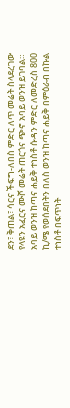ደን፣ ቅጠል፣ ሳርና ችፍግ-ለበስ ምድር ለጥ መሬት ስላደረገው የላዩን አፈርና ሙሾ መሬት ጠርጎና ጭኖ አባይ ወንዝ ይገባል። አባይ ወንዝ ከጣና ሐይቅ ተነስቶ ሱዳን ምድር ለመድረስ 800 ኪ/ሜ የወሰደበትን በለስ ወንዝ ከጣና ሐይቅ በምዕራብ በኩል ተነስቶ በፍጥነት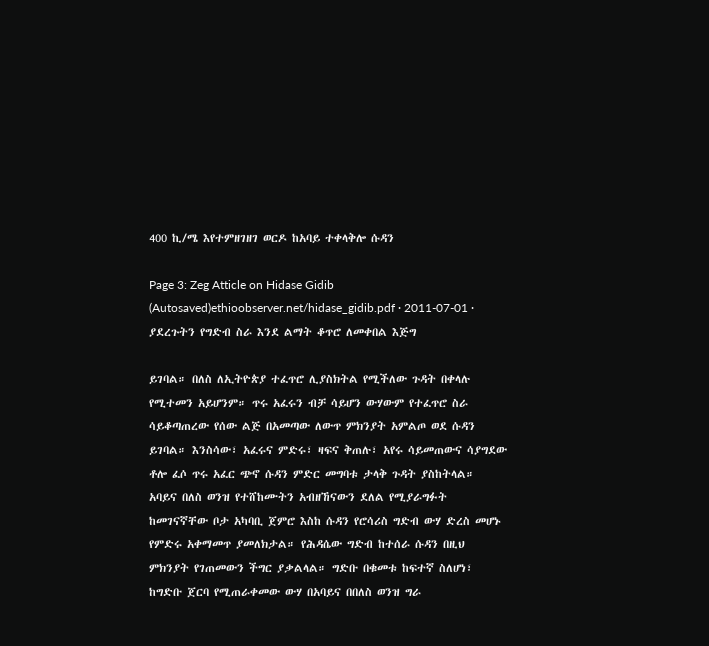400 ኪ/ሜ እየተምዘገዘገ ወርዶ ከአባይ ተቀላቅሎ ሱዳን

Page 3: Zeg Atticle on Hidase Gidib (Autosaved)ethioobserver.net/hidase_gidib.pdf · 2011-07-01 · ያደረጉትን የግድብ ስራ እንደ ልማት ቆጥሮ ለመቀበል እጅግ

ይገባል። በለስ ለኢትዮጵያ ተፈጥሮ ሊያስክትል የሚችለው ጉዳት በቀላሉ የሚተመን አይሆንም። ጥሩ አፈሩን ብቻ ሳይሆን ውሃውም የተፈጥሮ ስራ ሳይቆጣጠረው የሰው ልጅ በአመጣው ለውጥ ምክንያት አምልጦ ወደ ሱዳን ይገባል። እንስሳው፣ አፈሩና ምድሩ፣ ዛፍና ቅጠሉ፣ አየሩ ሳይመጠውና ሳያግደው ቶሎ ፈሶ ጥሩ አፈር ጭኖ ሱዳን ምድር መግባቱ ታላቅ ጉዳት ያስከትላል። አባይና በለስ ወንዝ የተሸከሙትን አብዘኸናውን ደለል የሚያራግፉት ከመገናኛቸው ቦታ አካባቢ ጀምሮ እስከ ሱዳን የሮሳሪስ ግድብ ውሃ ድረስ መሆኑ የምድሩ አቀማመጥ ያመለክታል። የሕዳሴው ግድብ ከተሰራ ሱዳን በዚህ ምክንያት የገጠመውን ችግር ያቃልላል። ግድቡ በቁመቱ ከፍተኛ ስለሆነ፣ ከግድቡ ጀርባ የሚጠራቀመው ውሃ በአባይና በበለስ ወንዝ ግራ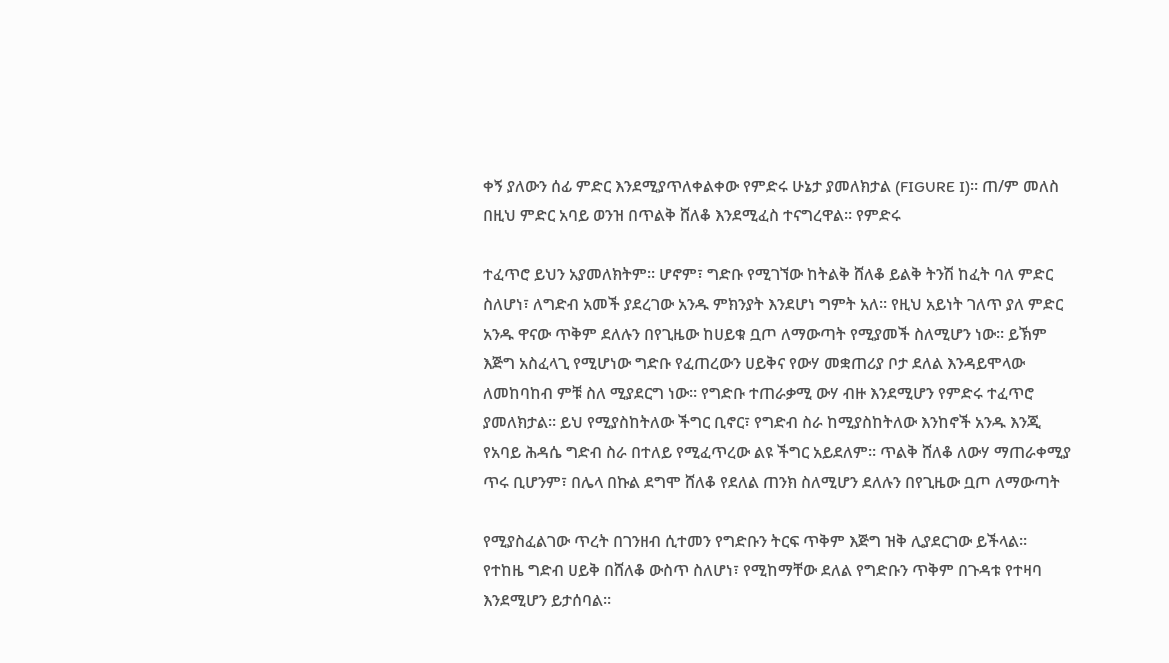ቀኝ ያለውን ሰፊ ምድር እንደሚያጥለቀልቀው የምድሩ ሁኔታ ያመለክታል (FIGURE I)። ጠ/ም መለስ በዚህ ምድር አባይ ወንዝ በጥልቅ ሸለቆ እንደሚፈስ ተናግረዋል። የምድሩ

ተፈጥሮ ይህን አያመለክትም። ሆኖም፣ ግድቡ የሚገኘው ከትልቅ ሸለቆ ይልቅ ትንሽ ከፈት ባለ ምድር ስለሆነ፣ ለግድብ አመች ያደረገው አንዱ ምክንያት እንደሆነ ግምት አለ። የዚህ አይነት ገለጥ ያለ ምድር አንዱ ዋናው ጥቅም ደለሉን በየጊዜው ከሀይቁ ቧጦ ለማውጣት የሚያመች ስለሚሆን ነው። ይኽም እጅግ አስፈላጊ የሚሆነው ግድቡ የፈጠረውን ሀይቅና የውሃ መቋጠሪያ ቦታ ደለል እንዳይሞላው ለመከባከብ ምቹ ስለ ሚያደርግ ነው። የግድቡ ተጠራቃሚ ውሃ ብዙ እንደሚሆን የምድሩ ተፈጥሮ ያመለክታል። ይህ የሚያስከትለው ችግር ቢኖር፣ የግድብ ስራ ከሚያስከትለው እንከኖች አንዱ እንጂ የአባይ ሕዳሴ ግድብ ስራ በተለይ የሚፈጥረው ልዩ ችግር አይደለም። ጥልቅ ሸለቆ ለውሃ ማጠራቀሚያ ጥሩ ቢሆንም፣ በሌላ በኩል ደግሞ ሸለቆ የደለል ጠንክ ስለሚሆን ደለሉን በየጊዜው ቧጦ ለማውጣት

የሚያስፈልገው ጥረት በገንዘብ ሲተመን የግድቡን ትርፍ ጥቅም እጅግ ዝቅ ሊያደርገው ይችላል። የተከዜ ግድብ ሀይቅ በሸለቆ ውስጥ ስለሆነ፣ የሚከማቸው ደለል የግድቡን ጥቅም በጉዳቱ የተዛባ እንደሚሆን ይታሰባል።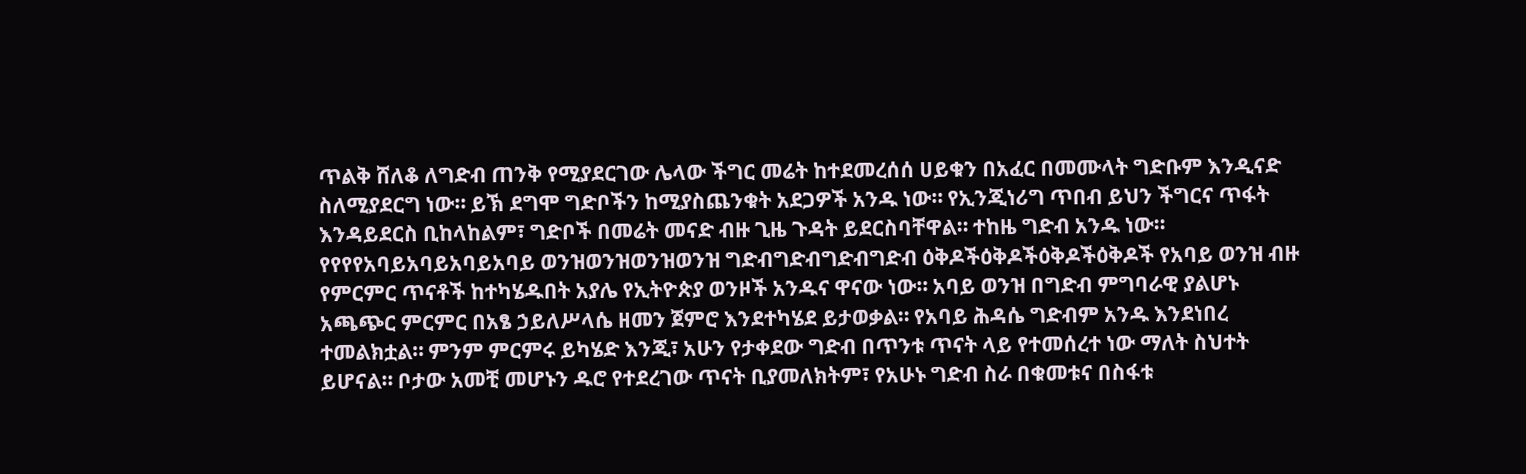ጥልቅ ሸለቆ ለግድብ ጠንቅ የሚያደርገው ሌላው ችግር መሬት ከተደመረሰሰ ሀይቁን በአፈር በመሙላት ግድቡም እንዲናድ ስለሚያደርግ ነው። ይኽ ደግሞ ግድቦችን ከሚያስጨንቁት አደጋዎች አንዱ ነው። የኢንጂነሪግ ጥበብ ይህን ችግርና ጥፋት እንዳይደርስ ቢከላከልም፣ ግድቦች በመሬት መናድ ብዙ ጊዜ ጉዳት ይደርስባቸዋል። ተከዜ ግድብ አንዱ ነው። የየየየአባይአባይአባይአባይ ወንዝወንዝወንዝወንዝ ግድብግድብግድብግድብ ዕቅዶችዕቅዶችዕቅዶችዕቅዶች የአባይ ወንዝ ብዙ የምርምር ጥናቶች ከተካሄዱበት አያሌ የኢትዮጵያ ወንዞች አንዱና ዋናው ነው። አባይ ወንዝ በግድብ ምግባራዊ ያልሆኑ አጫጭር ምርምር በአፄ ኃይለሥላሴ ዘመን ጀምሮ እንደተካሄደ ይታወቃል። የአባይ ሕዳሴ ግድብም አንዱ እንደነበረ ተመልክቷል። ምንም ምርምሩ ይካሄድ እንጂ፣ አሁን የታቀደው ግድብ በጥንቱ ጥናት ላይ የተመሰረተ ነው ማለት ስህተት ይሆናል። ቦታው አመቺ መሆኑን ዱሮ የተደረገው ጥናት ቢያመለክትም፣ የአሁኑ ግድብ ስራ በቁመቱና በስፋቱ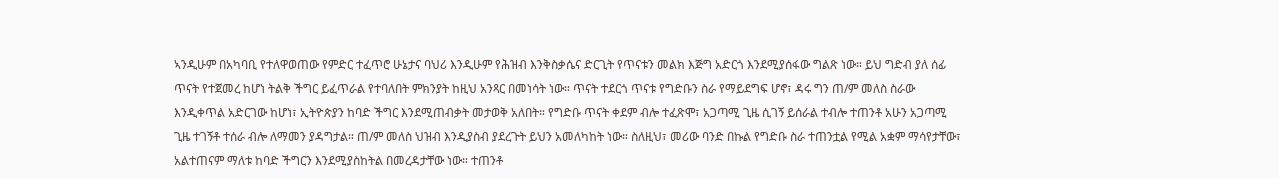ኣንዲሁም በአካባቢ የተለዋወጠው የምድር ተፈጥሮ ሁኔታና ባህሪ እንዲሁም የሕዝብ እንቅስቃሴና ድርጊት የጥናቱን መልክ እጅግ አድርጎ እንደሚያሰፋው ግልጽ ነው። ይህ ግድብ ያለ ሰፊ ጥናት የተጀመረ ከሆነ ትልቅ ችግር ይፈጥራል የተባለበት ምክንያት ከዚህ አንጻር በመነሳት ነው። ጥናት ተደርጎ ጥናቱ የግድቡን ስራ የማይደግፍ ሆኖ፣ ዳሩ ግን ጠ/ም መለስ ስራው እንዲቀጥል አድርገው ከሆነ፣ ኢትዮጵያን ከባድ ችግር እንደሚጠብቃት መታወቅ አለበት። የግድቡ ጥናት ቀደም ብሎ ተፈጽሞ፣ አጋጣሚ ጊዜ ሲገኝ ይሰራል ተብሎ ተጠንቶ አሁን አጋጣሚ ጊዜ ተገኝቶ ተሰራ ብሎ ለማመን ያዳግታል። ጠ/ም መለስ ህዝብ እንዲያስብ ያደረጉት ይህን አመለካከት ነው። ስለዚህ፣ መሪው ባንድ በኩል የግድቡ ስራ ተጠንቷል የሚል አቋም ማሳየታቸው፣ አልተጠናም ማለቱ ከባድ ችግርን እንደሚያስከትል በመረዳታቸው ነው። ተጠንቶ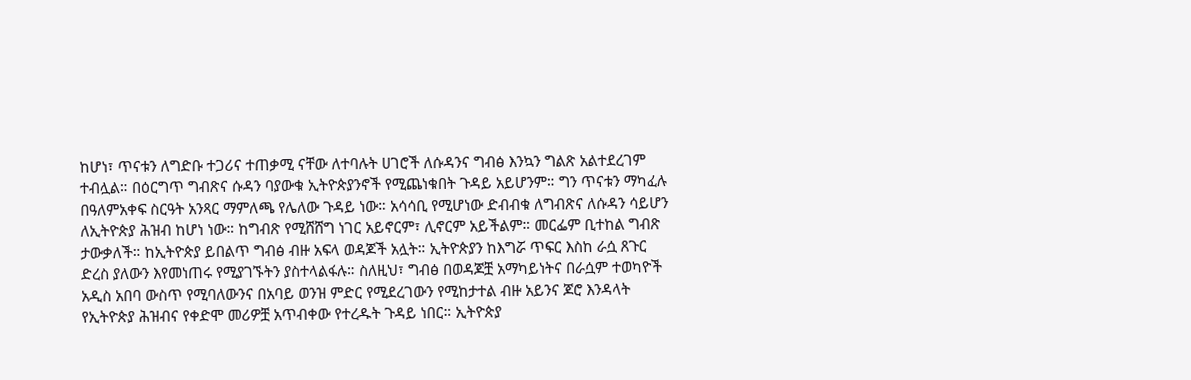ከሆነ፣ ጥናቱን ለግድቡ ተጋሪና ተጠቃሚ ናቸው ለተባሉት ሀገሮች ለሱዳንና ግብፅ እንኳን ግልጽ አልተደረገም ተብሏል። በዕርግጥ ግብጽና ሱዳን ባያውቁ ኢትዮጵያንኖች የሚጨነቁበት ጉዳይ አይሆንም። ግን ጥናቱን ማካፈሉ በዓለምአቀፍ ስርዓት አንጻር ማምለጫ የሌለው ጉዳይ ነው። አሳሳቢ የሚሆነው ድብብቁ ለግብጽና ለሱዳን ሳይሆን ለኢትዮጵያ ሕዝብ ከሆነ ነው። ከግብጽ የሚሸሸግ ነገር አይኖርም፣ ሊኖርም አይችልም። መርፌም ቢተከል ግብጽ ታውቃለች። ከኢትዮጵያ ይበልጥ ግብፅ ብዙ አፍላ ወዳጆች አሏት። ኢትዮጵያን ከእግሯ ጥፍር እስከ ራሷ ጸጉር ድረስ ያለውን እየመነጠሩ የሚያገኙትን ያስተላልፋሉ። ስለዚህ፣ ግብፅ በወዳጆቿ አማካይነትና በራሷም ተወካዮች አዲስ አበባ ውስጥ የሚባለውንና በአባይ ወንዝ ምድር የሚደረገውን የሚከታተል ብዙ አይንና ጆሮ እንዳላት የኢትዮጵያ ሕዝብና የቀድሞ መሪዎቿ አጥብቀው የተረዱት ጉዳይ ነበር። ኢትዮጵያ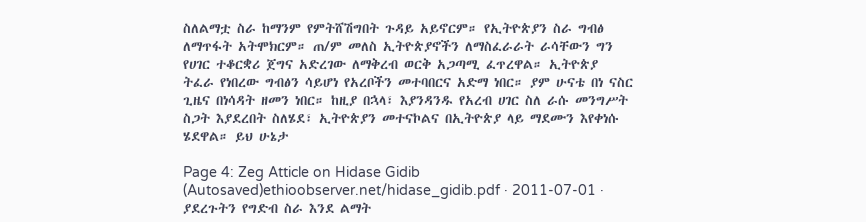ስለልማቷ ስራ ከማንም የምትሸሽግበት ጉዳይ አይኖርም። የኢትዮጵያን ስራ ግብፅ ለማጥፋት አትሞክርም። ጠ/ም መለስ ኢትዮጵያኖችን ለማስፈራራት ራሳቸውን ግን የሀገር ተቆርቋሪ ጀግና አድረገው ለማቅረብ ወርቅ አጋጣሚ ፈጥረዋል። ኢትዮጵያ ትፈራ የነበረው ግብፅን ሳይሆነ የአረቦችን መተባበርና አድማ ነበር። ያም ሁናቴ በነ ናስር ጊዜና በነሳዳት ዘመን ነበር። ከዚያ በኋላ፣ እያንዳንዱ የአረብ ሀገር ስለ ራሱ መንግሥት ስጋት እያደረበት ስለሄደ፣ ኢትዮጵያን መተናኮልና በኢትዮጵያ ላይ ማደሙን እየቀነሱ ሄደዋል። ይህ ሁኔታ

Page 4: Zeg Atticle on Hidase Gidib (Autosaved)ethioobserver.net/hidase_gidib.pdf · 2011-07-01 · ያደረጉትን የግድብ ስራ እንደ ልማት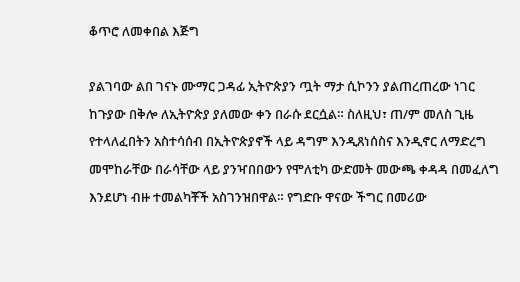ቆጥሮ ለመቀበል እጅግ

ያልገባው ልበ ገናኑ ሙማር ጋዳፊ ኢትዮጵያን ጧት ማታ ሲኮንን ያልጠረጠረው ነገር ከጉያው በቅሎ ለኢትዮጵያ ያለመው ቀን በራሱ ደርሷል። ስለዚህ፣ ጠ/ም መለስ ጊዜ የተላለፈበትን አስተሳሰብ በኢትዮጵያኖች ላይ ዳግም እንዲጸነሰስና እንዲኖር ለማድረግ መሞከራቸው በራሳቸው ላይ ያንዣበበውን የሞለቲካ ውድመት መውጫ ቀዳዳ በመፈለግ እንደሆነ ብዙ ተመልካቾች አስገንዝበዋል። የግድቡ ዋናው ችግር በመሪው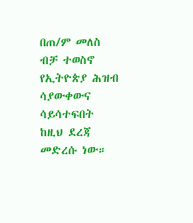በጠ/ም መለስ ብቻ ተወስኖ የኢትዮጵያ ሕዝብ ሳያውቀውና ሳይሳተፍበት ከዚህ ደረጃ መድረሱ ነው።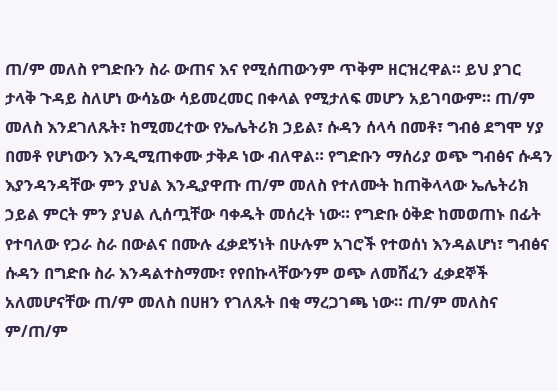ጠ/ም መለስ የግድቡን ስራ ውጠና እና የሚሰጠውንም ጥቅም ዘርዝረዋል። ይህ ያገር ታላቅ ጉዳይ ስለሆነ ውሳኔው ሳይመረመር በቀላል የሚታለፍ መሆን አይገባውም። ጠ/ም መለስ እንደገለጹት፣ ከሚመረተው የኤሌትሪክ ኃይል፣ ሱዳን ሰላሳ በመቶ፣ ግብፅ ደግሞ ሃያ በመቶ የሆነውን እንዲሚጠቀሙ ታቅዶ ነው ብለዋል። የግድቡን ማሰሪያ ወጭ ግብፅና ሱዳን እያንዳንዳቸው ምን ያህል እንዲያዋጡ ጠ/ም መለስ የተለሙት ከጠቅላላው ኤሌትሪክ ኃይል ምርት ምን ያህል ሊሰጧቸው ባቀዱት መሰረት ነው። የግድቡ ዕቅድ ከመወጠኑ በፊት የተባለው የጋራ ስራ በውልና በሙሉ ፈቃደኝነት በሁሉም አገሮች የተወሰነ እንዳልሆነ፣ ግብፅና ሱዳን በግድቡ ስራ እንዳልተስማሙ፣ የየበኩላቸውንም ወጭ ለመሸፈን ፈቃደኞች አለመሆናቸው ጠ/ም መለስ በሀዘን የገለጹት በቂ ማረጋገጫ ነው። ጠ/ም መለስና ም/ጠ/ም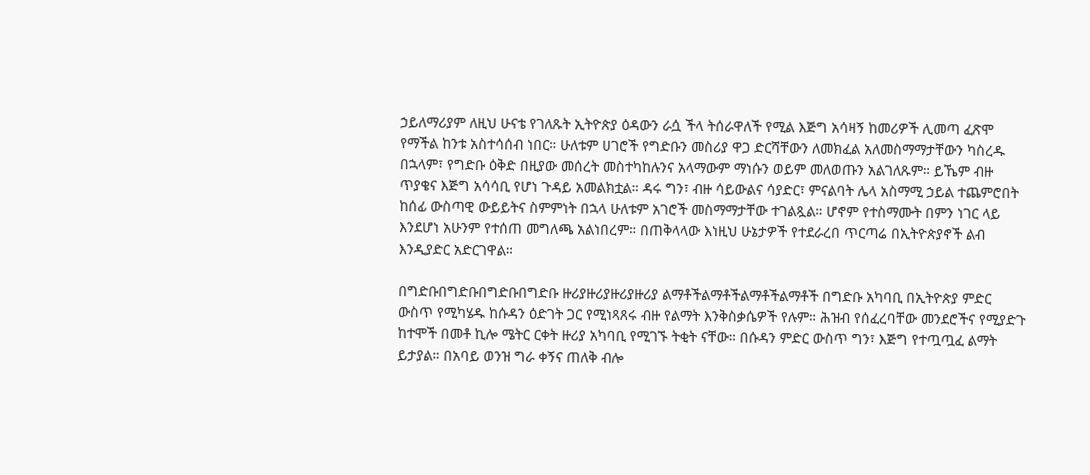ኃይለማሪያም ለዚህ ሁናቴ የገለጹት ኢትዮጵያ ዕዳውን ራሷ ችላ ትሰራዋለች የሚል እጅግ አሳዛኝ ከመሪዎች ሊመጣ ፈጽሞ የማችል ከንቱ አስተሳሰብ ነበር። ሁለቱም ሀገሮች የግድቡን መስሪያ ዋጋ ድርሻቸውን ለመክፈል አለመስማማታቸውን ካስረዱ በኋላም፣ የግድቡ ዕቅድ በዚያው መሰረት መስተካከሉንና አላማውም ማነሱን ወይም መለወጡን አልገለጹም። ይኼም ብዙ ጥያቄና እጅግ አሳሳቢ የሆነ ጉዳይ አመልክቷል። ዳሩ ግን፣ ብዙ ሳይውልና ሳያድር፣ ምናልባት ሌላ አስማሚ ኃይል ተጨምሮበት ከሰፊ ውስጣዊ ውይይትና ስምምነት በኋላ ሁለቱም አገሮች መስማማታቸው ተገልጿል። ሆኖም የተስማሙት በምን ነገር ላይ እንደሆነ አሁንም የተሰጠ መግለጫ አልነበረም። በጠቅላላው እነዚህ ሁኔታዎች የተደራረበ ጥርጣሬ በኢትዮጵያኖች ልብ እንዲያድር አድርገዋል።

በግድቡበግድቡበግድቡበግድቡ ዙሪያዙሪያዙሪያዙሪያ ልማቶችልማቶችልማቶችልማቶች በግድቡ አካባቢ በኢትዮጵያ ምድር ውስጥ የሚካሄዱ ከሱዳን ዕድገት ጋር የሚነጻጸሩ ብዙ የልማት እንቅስቃሴዎች የሉም። ሕዝብ የሰፈረባቸው መንደሮችና የሚያድጉ ከተሞች በመቶ ኪሎ ሜትር ርቀት ዙሪያ አካባቢ የሚገኙ ትቂት ናቸው። በሱዳን ምድር ውስጥ ግን፣ እጅግ የተጧጧፈ ልማት ይታያል። በአባይ ወንዝ ግራ ቀኝና ጠለቅ ብሎ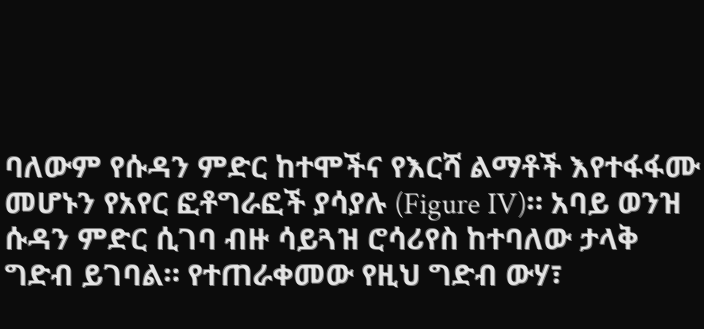ባለውም የሱዳን ምድር ከተሞችና የእርሻ ልማቶች እየተፋፋሙ መሆኑን የአየር ፎቶግራፎች ያሳያሉ (Figure IV)። አባይ ወንዝ ሱዳን ምድር ሲገባ ብዙ ሳይጓዝ ሮሳሪየስ ከተባለው ታላቅ ግድብ ይገባል። የተጠራቀመው የዚህ ግድብ ውሃ፣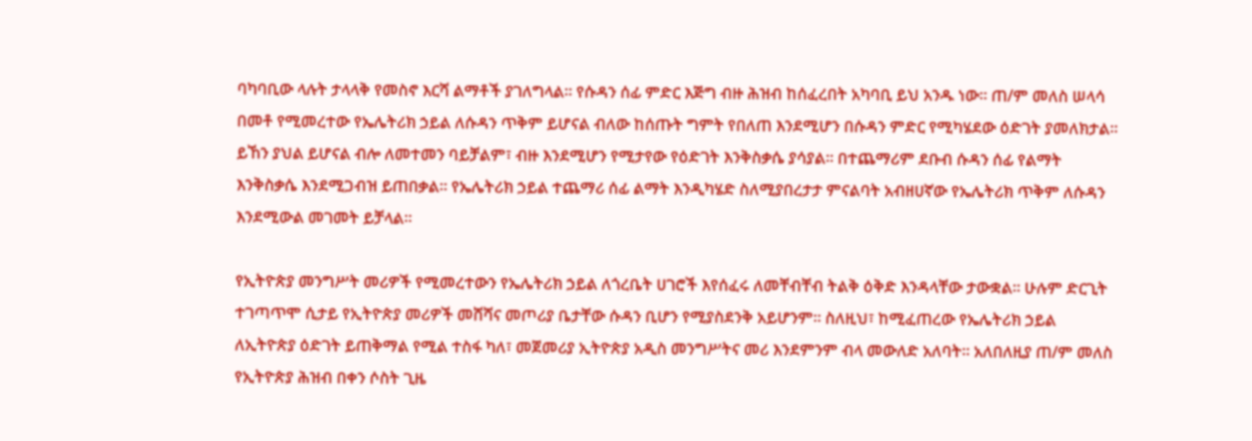ባካባቢው ላሉት ታላላቅ የመስኖ እርሻ ልማቶች ያገለግላል። የሱዳን ሰፊ ምድር እጅግ ብዙ ሕዝብ ከሰፈረበት አካባቢ ይህ አንዱ ነው። ጠ/ም መለስ ሠላሳ በመቶ የሚመረተው የኤሌትሪክ ኃይል ለሱዳን ጥቅም ይሆናል ብለው ከሰጡት ግምት የበለጠ እንደሚሆን በሱዳን ምድር የሚካሄደው ዕድገት ያመለክታል። ይኸን ያህል ይሆናል ብሎ ለመተመን ባይቻልም፣ ብዙ እንደሚሆን የሚታየው የዕድገት እንቅስቃሴ ያሳያል። በተጨማሪም ደቡብ ሱዳን ሰፊ የልማት እንቅስቃሴ እንደሚጋብዝ ይጠበቃል። የኤሌትሪክ ኃይል ተጨማሪ ሰፊ ልማት እንዲካሄድ ስለሚያበረታታ ምናልባት አብዘሀኛው የኤሌትሪክ ጥቅም ለሱዳን እንደሚውል መገመት ይቻላል።

የኢትዮጵያ መንግሥት መሪዎች የሚመረተውን የኤሌትሪክ ኃይል ለጎረቤት ሀገሮች እየሰፈሩ ለመቸብቸብ ትልቅ ዕቅድ እንዳላቸው ታውቋል። ሁሉም ድርጊት ተገጣጥሞ ሲታይ የኢትዮጵያ መሪዎች መሸሻና መጦሪያ ቤታቸው ሱዳን ቢሆን የሚያስደንቅ አይሆንም። ስለዚህ፣ ከሚፈጠረው የኤሌትሪክ ኃይል ለኢትዮጵያ ዕድገት ይጠቅማል የሚል ተስፋ ካለ፣ መጀመሪያ ኢትዮጵያ አዲስ መንግሥትና መሪ እንደምንም ብላ መውለድ አለባት። አለበለዚያ ጠ/ም መለስ የኢትዮጵያ ሕዝብ በቀን ሶስት ጊዜ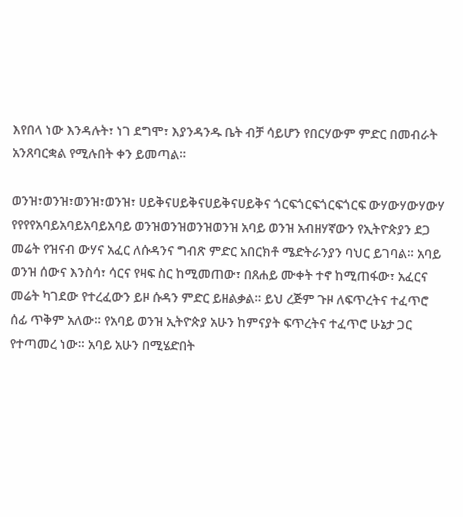እየበላ ነው እንዳሉት፣ ነገ ደግሞ፣ እያንዳንዱ ቤት ብቻ ሳይሆን የበርሃውም ምድር በመብራት አንጸባርቋል የሚሉበት ቀን ይመጣል።

ወንዝ፣ወንዝ፣ወንዝ፣ወንዝ፣ ሀይቅናሀይቅናሀይቅናሀይቅና ጎርፍጎርፍጎርፍጎርፍ ውሃውሃውሃውሃ የየየየአባይአባይአባይአባይ ወንዝወንዝወንዝወንዝ አባይ ወንዝ አብዘሃኛውን የኢትዮጵያን ደጋ መሬት የዝናብ ውሃና አፈር ለሱዳንና ግብጽ ምድር አበርክቶ ሜድትራንያን ባህር ይገባል። አባይ ወንዝ ሰውና እንስሳ፣ ሳርና የዛፍ ስር ከሚመጠው፣ በጸሐይ ሙቀት ተኖ ከሚጠፋው፣ አፈርና መሬት ካገደው የተረፈውን ይዞ ሱዳን ምድር ይዘልቃል። ይህ ረጅም ጉዞ ለፍጥረትና ተፈጥሮ ሰፊ ጥቅም አለው። የአባይ ወንዝ ኢትዮጵያ አሁን ከምናያት ፍጥረትና ተፈጥሮ ሁኔታ ጋር የተጣመረ ነው። አባይ አሁን በሚሄድበት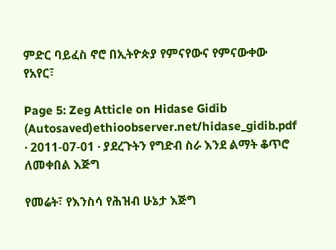ምድር ባይፈስ ኖሮ በኢትዮጵያ የምናየውና የምናውቀው የአየር፣

Page 5: Zeg Atticle on Hidase Gidib (Autosaved)ethioobserver.net/hidase_gidib.pdf · 2011-07-01 · ያደረጉትን የግድብ ስራ እንደ ልማት ቆጥሮ ለመቀበል እጅግ

የመሬት፣ የእንስሳ የሕዝብ ሁኔታ እጅግ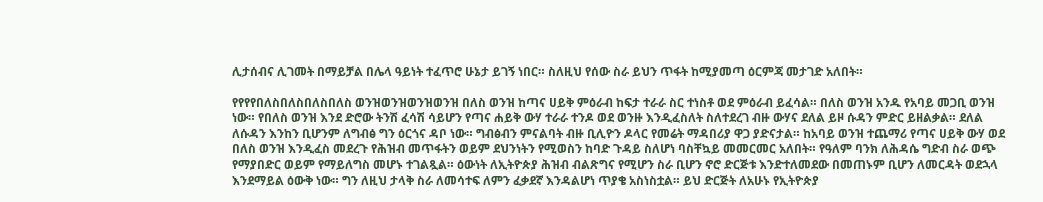ሊታሰብና ሊገመት በማይቻል በሌላ ዓይነት ተፈጥሮ ሁኔታ ይገኝ ነበር። ስለዚህ የሰው ስራ ይህን ጥፋት ከሚያመጣ ዕርምጃ መታገድ አለበት።

የየየየበለስበለስበለስበለስ ወንዝወንዝወንዝወንዝ በለስ ወንዝ ከጣና ሀይቅ ምዕራብ ከፍታ ተራራ ስር ተነስቶ ወደ ምዕራብ ይፈሳል። በለስ ወንዝ አንዱ የአባይ መጋቢ ወንዝ ነው። የበለስ ወንዝ እንደ ድሮው ትንሽ ፈሳሽ ሳይሆን የጣና ሐይቅ ውሃ ተራራ ተንዶ ወደ ወንዙ እንዲፈስለት ስለተደረገ ብዙ ውሃና ደለል ይዞ ሱዳን ምድር ይዘልቃል። ደለል ለሱዳን እንከን ቢሆንም ለግብፅ ግን ዕርጎና ዳቦ ነው። ግብፅብን ምናልባት ብዙ ቢሊዮን ዶላር የመሬት ማዳበሪያ ዋጋ ያድናታል። ከአባይ ወንዝ ተጨማሪ የጣና ሀይቅ ውሃ ወደ በለስ ወንዝ እንዲፈስ መደረጉ የሕዝብ መጥፋትን ወይም ደህንነትን የሚወስን ከባድ ጉዳይ ስለሆነ ባስቸኳይ መመርመር አለበት። የዓለም ባንክ ለሕዳሴ ግድብ ስራ ወጭ የማያበድር ወይም የማይለግስ መሆኑ ተገልጿል። ዕውነት ለኢትዮጵያ ሕዝብ ብልጽግና የሚሆን ስራ ቢሆን ኖሮ ድርጅቱ እንድተለመደው በመጠኑም ቢሆን ለመርዳት ወደኋላ እንደማይል ዕውቅ ነው። ግን ለዚህ ታላቅ ስራ ለመሳተፍ ለምን ፈቃደኛ እንዳልሆነ ጥያቄ አስነስቷል። ይህ ድርጅት ለአሁኑ የኢትዮጵያ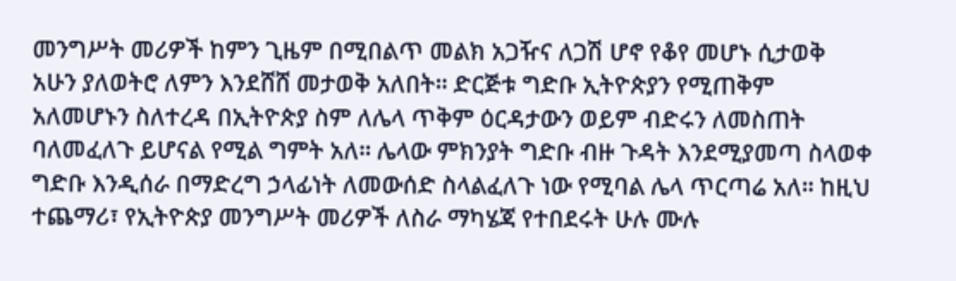መንግሥት መሪዎች ከምን ጊዜም በሚበልጥ መልክ አጋዥና ለጋሽ ሆኖ የቆየ መሆኑ ሲታወቅ አሁን ያለወትሮ ለምን እንደሸሸ መታወቅ አለበት። ድርጅቱ ግድቡ ኢትዮጵያን የሚጠቅም አለመሆኑን ስለተረዳ በኢትዮጵያ ስም ለሌላ ጥቅም ዕርዳታውን ወይም ብድሩን ለመስጠት ባለመፈለጉ ይሆናል የሚል ግምት አለ። ሌላው ምክንያት ግድቡ ብዙ ጉዳት እንደሚያመጣ ስላወቀ ግድቡ እንዲሰራ በማድረግ ኃላፊነት ለመውሰድ ስላልፈለጉ ነው የሚባል ሌላ ጥርጣሬ አለ። ከዚህ ተጨማሪ፣ የኢትዮጵያ መንግሥት መሪዎች ለስራ ማካሄጃ የተበደሩት ሁሉ ሙሉ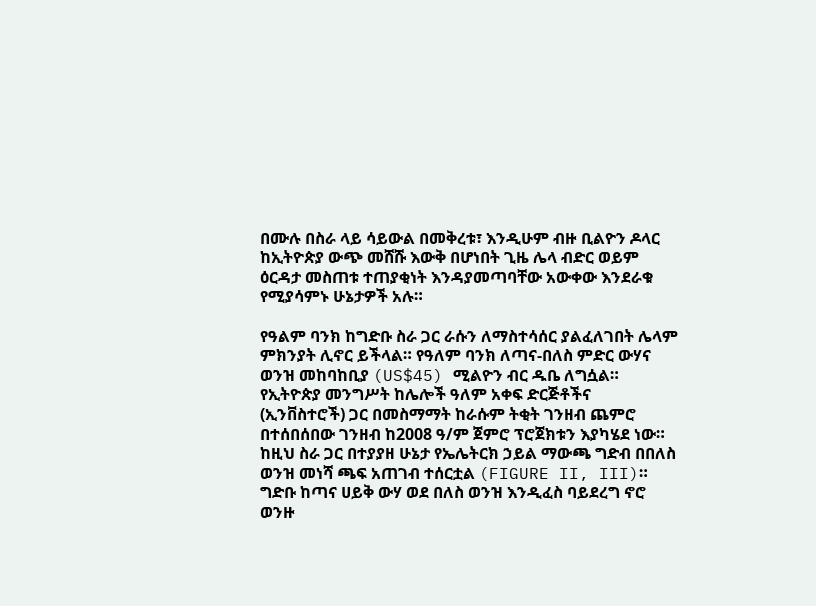በሙሉ በስራ ላይ ሳይውል በመቅረቱ፣ እንዲሁም ብዙ ቢልዮን ዶላር ከኢትዮጵያ ውጭ መሸሹ እውቅ በሆነበት ጊዜ ሌላ ብድር ወይም ዕርዳታ መስጠቱ ተጠያቂነት እንዳያመጣባቸው አውቀው እንደራቁ የሚያሳምኑ ሁኔታዎች አሉ።

የዓልም ባንክ ከግድቡ ስራ ጋር ራሱን ለማስተሳሰር ያልፈለገበት ሌላም ምክንያት ሊኖር ይችላል። የዓለም ባንክ ለጣና-በለስ ምድር ውሃና ወንዝ መከባከቢያ (US$45) ሚልዮን ብር ዱቤ ለግሷል። የኢትዮጵያ መንግሥት ከሌሎች ዓለም አቀፍ ድርጅቶችና (ኢንቨስተሮች) ጋር በመስማማት ከራሱም ትቂት ገንዘብ ጨምሮ በተሰበሰበው ገንዘብ ከ2008 ዓ/ም ጀምሮ ፕሮጀክቱን እያካሄደ ነው። ከዚህ ስራ ጋር በተያያዘ ሁኔታ የኤሌትርክ ኃይል ማውጫ ግድብ በበለስ ወንዝ መነሻ ጫፍ አጠገብ ተሰርቷል (FIGURE II, III)። ግድቡ ከጣና ሀይቅ ውሃ ወደ በለስ ወንዝ እንዲፈስ ባይደረግ ኖሮ ወንዙ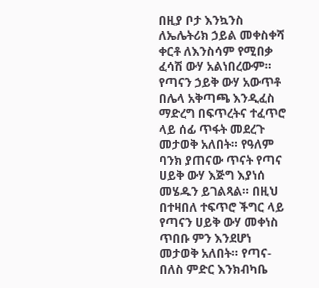በዚያ ቦታ እንኳንስ ለኤሌትሪክ ኃይል መቀስቀሻ ቀርቶ ለእንስሳም የሚበቃ ፈሳሽ ውሃ አልነበረውም። የጣናን ኃይቅ ውሃ አውጥቶ በሌላ አቅጣጫ እንዲፈስ ማድረግ በፍጥረትና ተፈጥሮ ላይ ሰፊ ጥፋት መደረጉ መታወቅ አለበት። የዓለም ባንክ ያጠናው ጥናት የጣና ሀይቅ ውሃ እጅግ እያነሰ መሄዱን ይገልጻል። በዚህ በተዛበለ ተፍጥሮ ችግር ላይ የጣናን ሀይቅ ውሃ መቀነስ ጥበቡ ምን እንደሆነ መታወቅ አለበት። የጣና-በለስ ምድር እንክብካቤ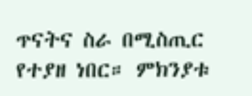ጥናትና ስራ በሚስጢር የተያዘ ነበር። ምክንያቱ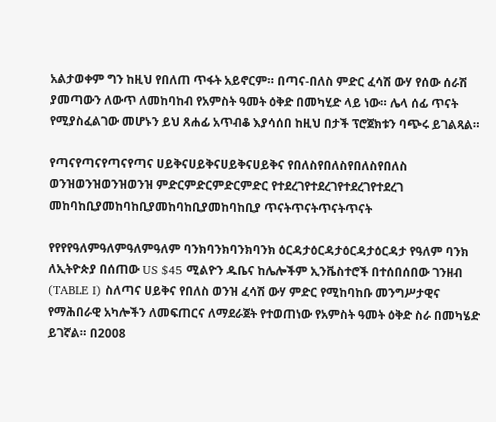አልታወቀም ግን ከዚህ የበለጠ ጥፋት አይኖርም። በጣና-በለስ ምድር ፈሳሽ ውሃ የሰው ሰራሽ ያመጣውን ለውጥ ለመከባከብ የአምስት ዓመት ዕቅድ በመካሂድ ላይ ነው። ሌላ ሰፊ ጥናት የሚያስፈልገው መሆኑን ይህ ጸሐፊ አጥብቆ እያሳሰበ ከዚህ በታች ፕሮጀክቱን ባጭሩ ይገልጻል።

የጣናየጣናየጣናየጣና ሀይቅናሀይቅናሀይቅናሀይቅና የበለስየበለስየበለስየበለስ ወንዝወንዝወንዝወንዝ ምድርምድርምድርምድር የተደረገየተደረገየተደረገየተደረገ መከባከቢያመከባከቢያመከባከቢያመከባከቢያ ጥናትጥናትጥናትጥናት

የየየየዓለምዓለምዓለምዓለም ባንክባንክባንክባንክ ዕርዳታዕርዳታዕርዳታዕርዳታ የዓለም ባንክ ለኢትዮጵያ በሰጠው US $45 ሚልዮን ዱቤና ከሌሎችም ኢንቬስተሮች በተሰበሰበው ገንዘብ (TABLE I) ስለጣና ሀይቅና የበለስ ወንዝ ፈሳሽ ውሃ ምድር የሚከባከቡ መንግሥታዊና የማሕበራዊ አካሎችን ለመፍጠርና ለማደራጀት የተወጠነው የአምስት ዓመት ዕቅድ ስራ በመካሄድ ይገኛል። በ2008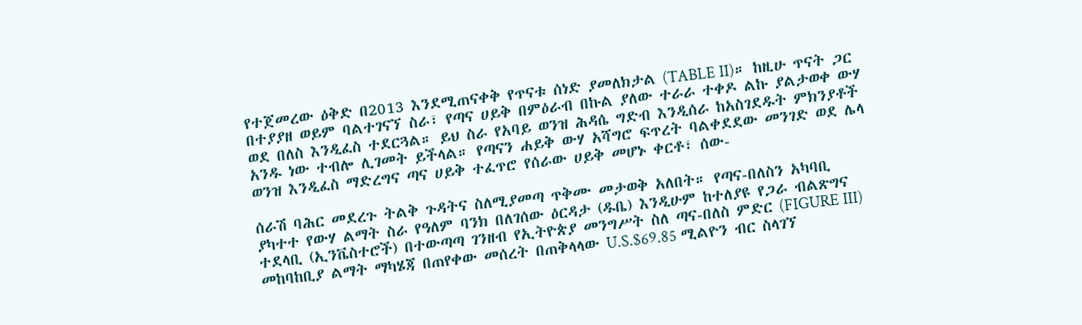የተጀመረው ዕቅድ በ2013 እንደሚጠናቀቅ የጥናቱ ሰነድ ያመለክታል (TABLE II)። ከዚሁ ጥናት ጋር በተያያዘ ወይም ባልተገናኘ ስራ፣ የጣና ሀይቅ በምዕራብ በኩል ያለው ተራራ ተቀዶ ልኩ ያልታወቀ ውሃ ወደ በለስ እንዲፈስ ተደርጓል። ይህ ስራ የአባይ ወንዝ ሕዳሴ ግድብ እንዲሰራ ከአስገደዱት ምክንያቶች አንዱ ነው ተብሎ ሊገመት ይችላል። የጣናን ሐይቅ ውሃ አሻግሮ ፍጥረት ባልቀደደው መንገድ ወደ ሌላ ወንዝ እንዲፈስ ማድረግና ጣና ሀይቅ ተፈጥሮ የሰራው ሀይቅ መሆኑ ቀርቶ፣ ሰው-

ሰራሽ ባሕር መደረጉ ትልቅ ጉዳትና ስለሚያመጣ ጥቅሙ መታወቅ አለበት። የጣና-በለስን አካባቢ ያካተተ የውሃ ልማት ስራ የዓለም ባንክ በለገሰው ዕርዳታ (ዱቤ) እንዲሁም ከተለያዩ የጋራ ብልጽግና ተደላቢ (ኢንቬስተሮች) በተውጣጣ ገንዘብ የኢትዮጵያ መንግሥት ስለ ጣና-በለስ ምድር (FIGURE III) መከባከቢያ ልማት ማካሄጃ በጠየቀው መሰረት በጠቅላላው U.S.$69.85 ሚልዮን ብር ስላገኘ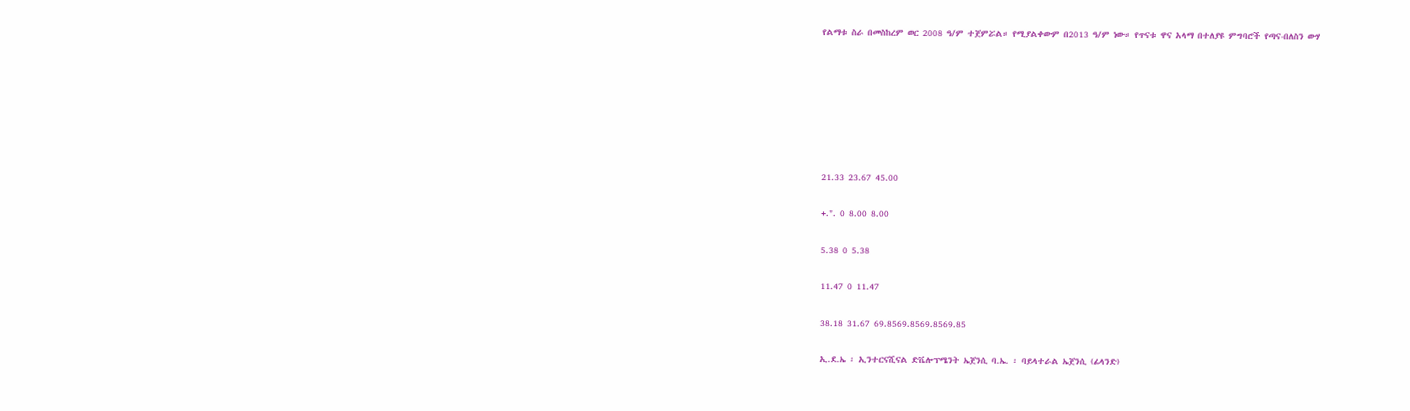የልማቱ ስራ በመስከረም ወር 2008 ዓ/ም ተጀምሯል። የሚያልቀውም በ2013 ዓ/ም ነው። የጥናቱ ዋና አላማ በተለያዩ ምግባሮች የጣና-በለስን ውሃ







21.33 23.67 45.00

+.". 0 8.00 8.00

5.38 0 5.38

11.47 0 11.47

38.18 31.67 69.8569.8569.8569.85

ኢ.ደ.ኤ ፡ ኢንተርናሺናል ድቬሎፕሜንት ኤጀንሲ ባ.ኤ. ፡ ባይላተራል ኤጀንሲ (ፊላንድ)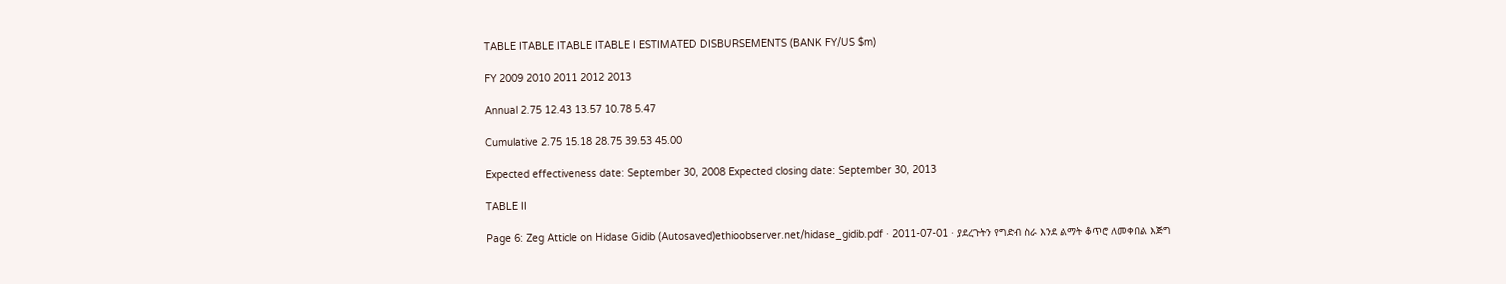TABLE ITABLE ITABLE ITABLE I ESTIMATED DISBURSEMENTS (BANK FY/US $m)

FY 2009 2010 2011 2012 2013

Annual 2.75 12.43 13.57 10.78 5.47

Cumulative 2.75 15.18 28.75 39.53 45.00

Expected effectiveness date: September 30, 2008 Expected closing date: September 30, 2013

TABLE II

Page 6: Zeg Atticle on Hidase Gidib (Autosaved)ethioobserver.net/hidase_gidib.pdf · 2011-07-01 · ያደረጉትን የግድብ ስራ እንደ ልማት ቆጥሮ ለመቀበል እጅግ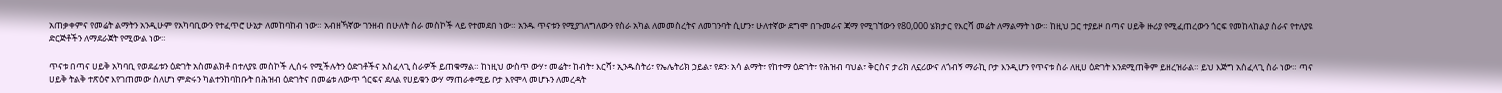አጠቃቀምና የመሬት ልማትን አንዲሁም የአካባቢውን የተፈጥሮ ሁኔታ ለመከባከብ ነው። አብዘኻኛው ገንዘብ በሁለት ስራ መስኮች ላይ የተመደበ ነው። አንዱ ጥናቱን የሚያገለግለውን የስራ አካል ለመመስረትና ለመገንባት ሲሆን፣ ሁለተኛው ደግሞ በጉመራና ጃማ የሚገኘውን የ80,000 ሄክታር የእርሻ መሬት ለማልማት ነው። ከዚህ ጋር ተያይዞ በጣና ሀይቅ ዙሪያ የሚፈጠረውን ጎርፍ የመከላከልያ ስራና የተለያዩ ድርጅቶችን ለማደራጀት የሚውል ነው።

ጥናቱ በጣና ሀይቅ አካባቢ የወደፊቱን ዕድገት አስመልክቶ በተለያዩ መስኮች ሊሰሩ የሚችሉትን ዕድገቶችና አስፈላጊ ስራዎች ይጠቁማል። ከነዚህ ውስጥ ውሃ፣ መሬት፣ ከብት፣ እርሻ፣ ኢንዱስትሪ፣ የኤሌትሪክ ኃይል፣ የደን፡ አሳ ልማት፣ የከተማ ዕድገት፣ የሕዝብ ባህል፣ ቅርስና ታሪክ ለኗሪውና ለጎብኝ ማራኪ ቦታ እንዲሆን የጥናቱ ስራ ለዚሀ ዕድገት እንደሚጠቅም ይዘረዝራል። ይህ እጅግ አስፈላጊ ስራ ነው። ጣና ሀይቅ ትልቅ ተጽዕኖ እየገጠመው ስለሆነ ምድሩን ካልተንከባከቡት በሕዝብ ዕድገትና በመሬቱ ለውጥ ጎርፍና ደለል የሀይቁን ውሃ ማጠራቀሚይ ቦታ እየሞላ መሆኑን ለመረዳት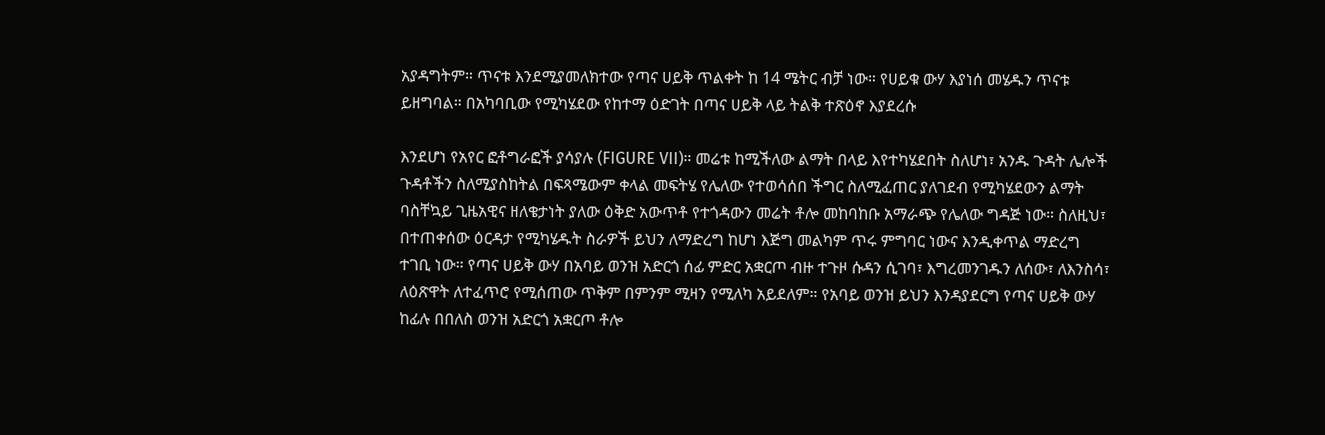አያዳግትም። ጥናቱ እንደሚያመለክተው የጣና ሀይቅ ጥልቀት ከ 14 ሜትር ብቻ ነው። የሀይቁ ውሃ እያነሰ መሄዱን ጥናቱ ይዘግባል። በአካባቢው የሚካሄደው የከተማ ዕድገት በጣና ሀይቅ ላይ ትልቅ ተጽዕኖ እያደረሱ

እንደሆነ የአየር ፎቶግራፎች ያሳያሉ (FIGURE VII)። መሬቱ ከሚችለው ልማት በላይ እየተካሄደበት ስለሆነ፣ አንዱ ጉዳት ሌሎች ጉዳቶችን ስለሚያስከትል በፍጻሜውም ቀላል መፍትሄ የሌለው የተወሳሰበ ችግር ስለሚፈጠር ያለገደብ የሚካሄደውን ልማት ባስቸኳይ ጊዜአዊና ዘለቄታነት ያለው ዕቅድ አውጥቶ የተጎዳውን መሬት ቶሎ መከባከቡ አማራጭ የሌለው ግዳጅ ነው። ስለዚህ፣ በተጠቀሰው ዕርዳታ የሚካሄዱት ስራዎች ይህን ለማድረግ ከሆነ እጅግ መልካም ጥሩ ምግባር ነውና እንዲቀጥል ማድረግ ተገቢ ነው። የጣና ሀይቅ ውሃ በአባይ ወንዝ አድርጎ ሰፊ ምድር አቋርጦ ብዙ ተጉዞ ሱዳን ሲገባ፣ እግረመንገዱን ለሰው፣ ለእንስሳ፣ ለዕጽዋት ለተፈጥሮ የሚሰጠው ጥቅም በምንም ሚዛን የሚለካ አይደለም። የአባይ ወንዝ ይህን እንዳያደርግ የጣና ሀይቅ ውሃ ከፊሉ በበለስ ወንዝ አድርጎ አቋርጦ ቶሎ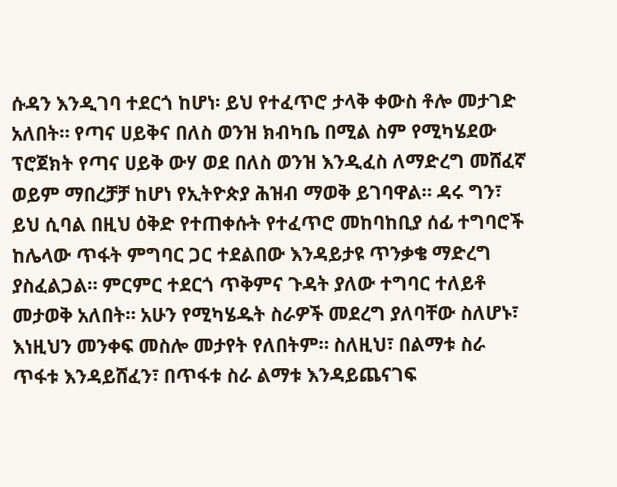ሱዳን እንዲገባ ተደርጎ ከሆነ፡ ይህ የተፈጥሮ ታላቅ ቀውስ ቶሎ መታገድ አለበት። የጣና ሀይቅና በለስ ወንዝ ክብካቤ በሚል ስም የሚካሄደው ፕሮጀክት የጣና ሀይቅ ውሃ ወደ በለስ ወንዝ እንዲፈስ ለማድረግ መሸፈኛ ወይም ማበረቻቻ ከሆነ የኢትዮጵያ ሕዝብ ማወቅ ይገባዋል። ዳሩ ግን፣ ይህ ሲባል በዚህ ዕቅድ የተጠቀሱት የተፈጥሮ መከባከቢያ ሰፊ ተግባሮች ከሌላው ጥፋት ምግባር ጋር ተደልበው እንዳይታዩ ጥንቃቄ ማድረግ ያስፈልጋል። ምርምር ተደርጎ ጥቅምና ጉዳት ያለው ተግባር ተለይቶ መታወቅ አለበት። አሁን የሚካሄዱት ስራዎች መደረግ ያለባቸው ስለሆኑ፣ እነዚህን መንቀፍ መስሎ መታየት የለበትም። ስለዚህ፣ በልማቱ ስራ ጥፋቱ እንዳይሸፈን፣ በጥፋቱ ስራ ልማቱ እንዳይጨናገፍ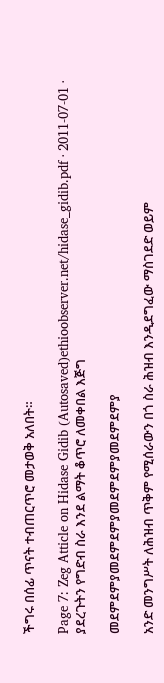ችግሩ በሰፊ ጥናት ተብጠርጥሮ መታወቅ አለበት።

Page 7: Zeg Atticle on Hidase Gidib (Autosaved)ethioobserver.net/hidase_gidib.pdf · 2011-07-01 · ያደረጉትን የግድብ ስራ እንደ ልማት ቆጥሮ ለመቀበል እጅግ

መደምደምያመደምደምያመደምደምያመደምደምያ

አንድ መንግሥት ለሕዝብ ጥቅም የሚሰራውን በጎ ስራ ሕዝብ እንዲደግፈው ማስገደድ ወይም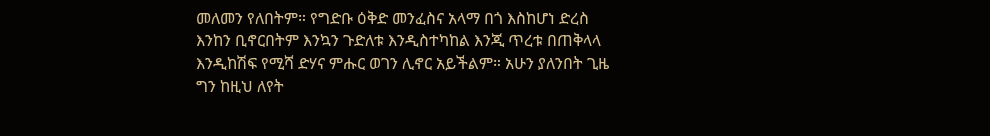መለመን የለበትም። የግድቡ ዕቅድ መንፈስና አላማ በጎ እስከሆነ ድረስ እንከን ቢኖርበትም እንኳን ጉድለቱ እንዲስተካከል እንጂ ጥረቱ በጠቅላላ እንዲከሽፍ የሚሻ ድሃና ምሑር ወገን ሊኖር አይችልም። አሁን ያለንበት ጊዜ ግን ከዚህ ለየት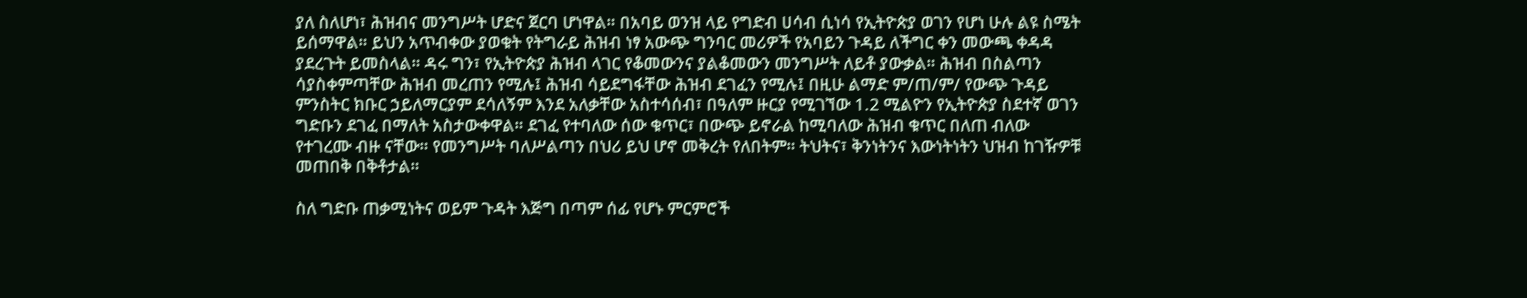ያለ ስለሆነ፣ ሕዝብና መንግሥት ሆድና ጀርባ ሆነዋል። በአባይ ወንዝ ላይ የግድብ ሀሳብ ሲነሳ የኢትዮጵያ ወገን የሆነ ሁሉ ልዩ ስሜት ይሰማዋል። ይህን አጥብቀው ያወቁት የትግራይ ሕዝብ ነፃ አውጭ ግንባር መሪዎች የአባይን ጉዳይ ለችግር ቀን መውጫ ቀዳዳ ያደረጉት ይመስላል። ዳሩ ግን፣ የኢትዮጵያ ሕዝብ ላገር የቆመውንና ያልቆመውን መንግሥት ለይቶ ያውቃል። ሕዝብ በስልጣን ሳያስቀምጣቸው ሕዝብ መረጠን የሚሉ፤ ሕዝብ ሳይደግፋቸው ሕዝብ ደገፈን የሚሉ፤ በዚሁ ልማድ ም/ጠ/ም/ የውጭ ጉዳይ ምንስትር ክቡር ኃይለማርያም ደሳለኝም እንደ አለቃቸው አስተሳሰብ፣ በዓለም ዙርያ የሚገኘው 1.2 ሚልዮን የኢትዮጵያ ስደተኛ ወገን ግድቡን ደገፈ በማለት አስታውቀዋል። ደገፈ የተባለው ሰው ቁጥር፣ በውጭ ይኖራል ከሚባለው ሕዝብ ቁጥር በለጠ ብለው የተገረሙ ብዙ ናቸው። የመንግሥት ባለሥልጣን በህሪ ይህ ሆኖ መቅረት የለበትም። ትህትና፣ ቅንነትንና እውነትነትን ህዝብ ከገዥዎቹ መጠበቅ በቅቶታል።

ስለ ግድቡ ጠቃሚነትና ወይም ጉዳት እጅግ በጣም ሰፊ የሆኑ ምርምሮች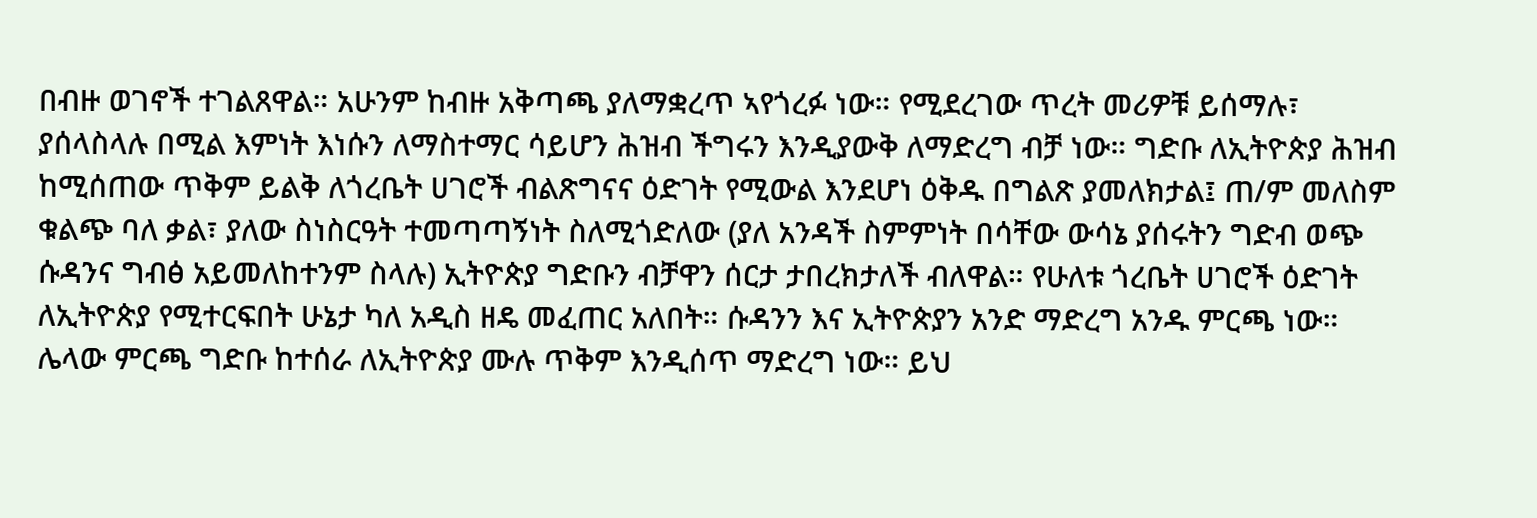በብዙ ወገኖች ተገልጸዋል። አሁንም ከብዙ አቅጣጫ ያለማቋረጥ ኣየጎረፉ ነው። የሚደረገው ጥረት መሪዎቹ ይሰማሉ፣ ያሰላስላሉ በሚል እምነት እነሱን ለማስተማር ሳይሆን ሕዝብ ችግሩን እንዲያውቅ ለማድረግ ብቻ ነው። ግድቡ ለኢትዮጵያ ሕዝብ ከሚሰጠው ጥቅም ይልቅ ለጎረቤት ሀገሮች ብልጽግናና ዕድገት የሚውል እንደሆነ ዕቅዱ በግልጽ ያመለክታል፤ ጠ/ም መለስም ቁልጭ ባለ ቃል፣ ያለው ስነስርዓት ተመጣጣኝነት ስለሚጎድለው (ያለ አንዳች ስምምነት በሳቸው ውሳኔ ያሰሩትን ግድብ ወጭ ሱዳንና ግብፅ አይመለከተንም ስላሉ) ኢትዮጵያ ግድቡን ብቻዋን ሰርታ ታበረክታለች ብለዋል። የሁለቱ ጎረቤት ሀገሮች ዕድገት ለኢትዮጵያ የሚተርፍበት ሁኔታ ካለ አዲስ ዘዴ መፈጠር አለበት። ሱዳንን እና ኢትዮጵያን አንድ ማድረግ አንዱ ምርጫ ነው። ሌላው ምርጫ ግድቡ ከተሰራ ለኢትዮጵያ ሙሉ ጥቅም እንዲሰጥ ማድረግ ነው። ይህ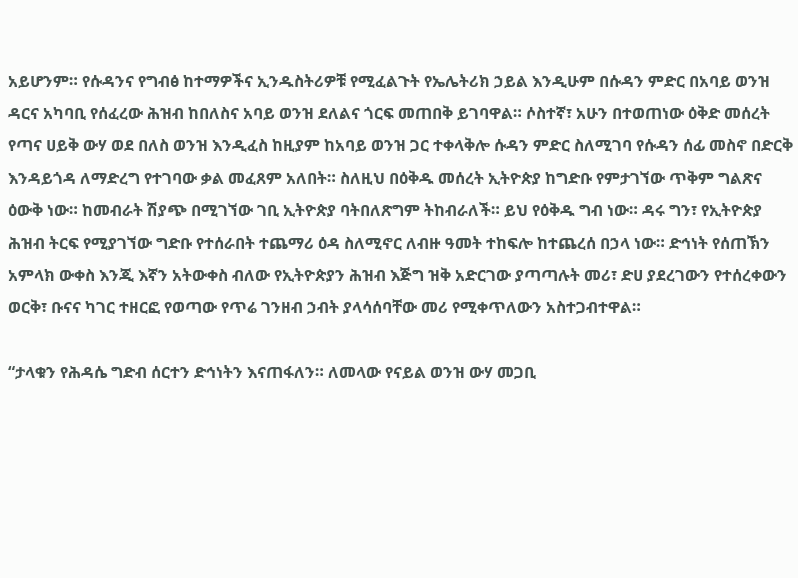አይሆንም። የሱዳንና የግብፅ ከተማዎችና ኢንዱስትሪዎቹ የሚፈልጉት የኤሌትሪክ ኃይል እንዲሁም በሱዳን ምድር በአባይ ወንዝ ዳርና አካባቢ የሰፈረው ሕዝብ ከበለስና አባይ ወንዝ ደለልና ጎርፍ መጠበቅ ይገባዋል። ሶስተኛ፣ አሁን በተወጠነው ዕቅድ መሰረት የጣና ሀይቅ ውሃ ወደ በለስ ወንዝ እንዲፈስ ከዚያም ከአባይ ወንዝ ጋር ተቀላቅሎ ሱዳን ምድር ስለሚገባ የሱዳን ሰፊ መስኖ በድርቅ እንዳይጎዳ ለማድረግ የተገባው ቃል መፈጸም አለበት። ስለዚህ በዕቅዱ መሰረት ኢትዮጵያ ከግድቡ የምታገኘው ጥቅም ግልጽና ዕውቅ ነው። ከመብራት ሽያጭ በሚገኘው ገቢ ኢትዮጵያ ባትበለጽግም ትከብራለች። ይህ የዕቅዱ ግብ ነው። ዳሩ ግን፣ የኢትዮጵያ ሕዝብ ትርፍ የሚያገኘው ግድቡ የተሰራበት ተጨማሪ ዕዳ ስለሚኖር ለብዙ ዓመት ተከፍሎ ከተጨረሰ በኃላ ነው። ድኅነት የሰጠኽን አምላክ ውቀስ እንጂ እኛን አትውቀስ ብለው የኢትዮጵያን ሕዝብ እጅግ ዝቅ አድርገው ያጣጣሉት መሪ፣ ድሀ ያደረገውን የተሰረቀውን ወርቅ፣ ቡናና ካገር ተዘርፎ የወጣው የጥሬ ገንዘብ ኃብት ያላሳሰባቸው መሪ የሚቀጥለውን አስተጋብተዋል።

“ታላቁን የሕዳሴ ግድብ ሰርተን ድኅነትን እናጠፋለን። ለመላው የናይል ወንዝ ውሃ መጋቢ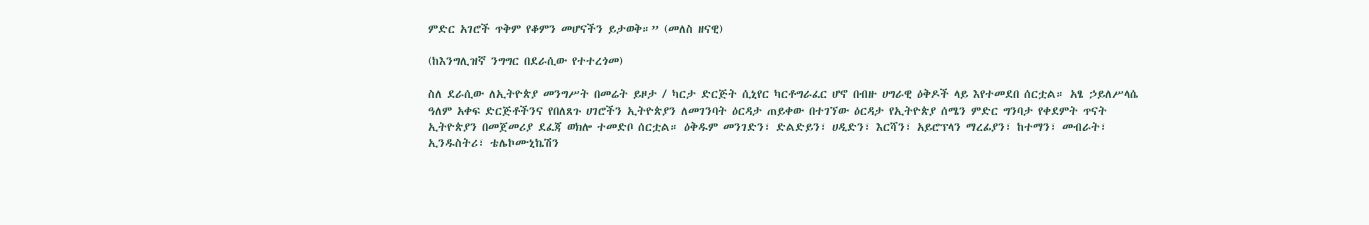ምድር አገሮች ጥቅም የቆምን መሆናችን ይታወቅ።” (መለስ ዘናዊ)

(ከእንግሊዝኛ ንግግር በደራሲው የተተረጎመ)

ስለ ደራሲው ለኢትዮጵያ መንግሥት በመሬት ይዞታ / ካርታ ድርጅት ሲኒየር ካርቶግራፈር ሆኖ በብዙ ሀግራዊ ዕቅዶች ላይ እየተመደበ ሰርቷል። አፄ ኃይለሥላሴ ዓለም አቀፍ ድርጅቶችንና የበለጸጉ ሀገሮችን ኢትዮጵያን ለመገንባት ዕርዳታ ጠይቀው በተገኘው ዕርዳታ የኢትዮጵያ ሰሜን ምድር ግንባታ የቀደምት ጥናት ኢትዮጵያን በመጀመሪያ ደፈጃ ወክሎ ተመድቦ ሰርቷል። ዕቅዱም መንገድን፣ ድልድይን፣ ሀዲድን፣ እርሻን፣ አይሮፕላን ማረፊያን፣ ከተማን፣ መብራት፣ ኢንዱስትሪ፣ ቴሌኮሙኒኬሽን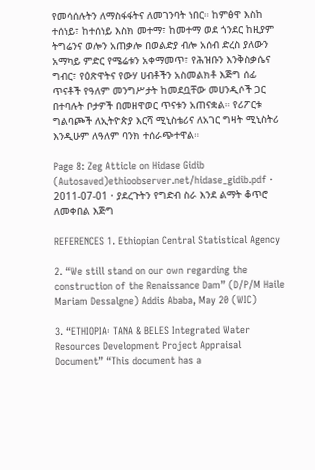የመሳሰሉትን ለማስፋፋትና ለመገንባት ነበር። ከምፅዋ እስከ ተሰነይ፣ ከተሰነይ እስክ መተማ፣ ከመተማ ወደ ጎንደር ከዚያም ትግሬንና ወሎን አጠቃሎ በወልድያ ብሎ አሰብ ድረስ ያለውን አማካይ ምድር የሜሬቱን አቀማመጥ፣ የሕዝቡን እንቅስቃሴና ግብር፣ የዕጽዋትና የውሃ ሀብቶችን አስመልክቶ እጅግ ሰፊ ጥናቶች የዓለም መንግሥታት ከመደቧቸው መሀንዲሶች ጋር በተባሉት ቦታዎች በመዘዋወር ጥናቱን አጠናቋል። የሪፖርቱ ግልባጮች ለኢትዮጵያ እርሻ ሚኒስቴሪና ለአገር ግዛት ሚኒስትሪ እንዲሁም ለዓለም ባንክ ተሰራጭተዋል።

Page 8: Zeg Atticle on Hidase Gidib (Autosaved)ethioobserver.net/hidase_gidib.pdf · 2011-07-01 · ያደረጉትን የግድብ ስራ እንደ ልማት ቆጥሮ ለመቀበል እጅግ

REFERENCES 1. Ethiopian Central Statistical Agency

2. “We still stand on our own regarding the construction of the Renaissance Dam” (D/P/M Haile Mariam Dessalgne) Addis Ababa, May 20 (WIC)

3. “ETHIOPIA፡ TANA & BELES Integrated Water Resources Development Project Appraisal Document” “This document has a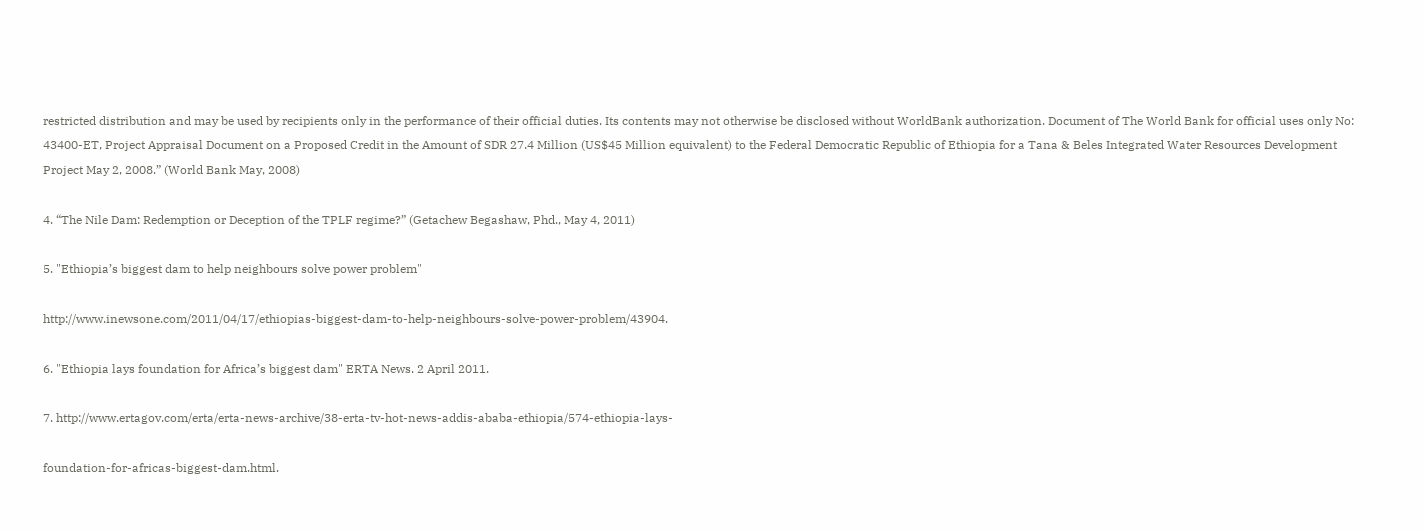restricted distribution and may be used by recipients only in the performance of their official duties. Its contents may not otherwise be disclosed without WorldBank authorization. Document of The World Bank for official uses only No: 43400-ET, Project Appraisal Document on a Proposed Credit in the Amount of SDR 27.4 Million (US$45 Million equivalent) to the Federal Democratic Republic of Ethiopia for a Tana & Beles Integrated Water Resources Development Project May 2, 2008.” (World Bank May, 2008)

4. “The Nile Dam: Redemption or Deception of the TPLF regime?” (Getachew Begashaw, Phd., May 4, 2011)

5. "Ethiopia’s biggest dam to help neighbours solve power problem"

http://www.inewsone.com/2011/04/17/ethiopias-biggest-dam-to-help-neighbours-solve-power-problem/43904.

6. "Ethiopia lays foundation for Africa’s biggest dam" ERTA News. 2 April 2011.

7. http://www.ertagov.com/erta/erta-news-archive/38-erta-tv-hot-news-addis-ababa-ethiopia/574-ethiopia-lays-

foundation-for-africas-biggest-dam.html.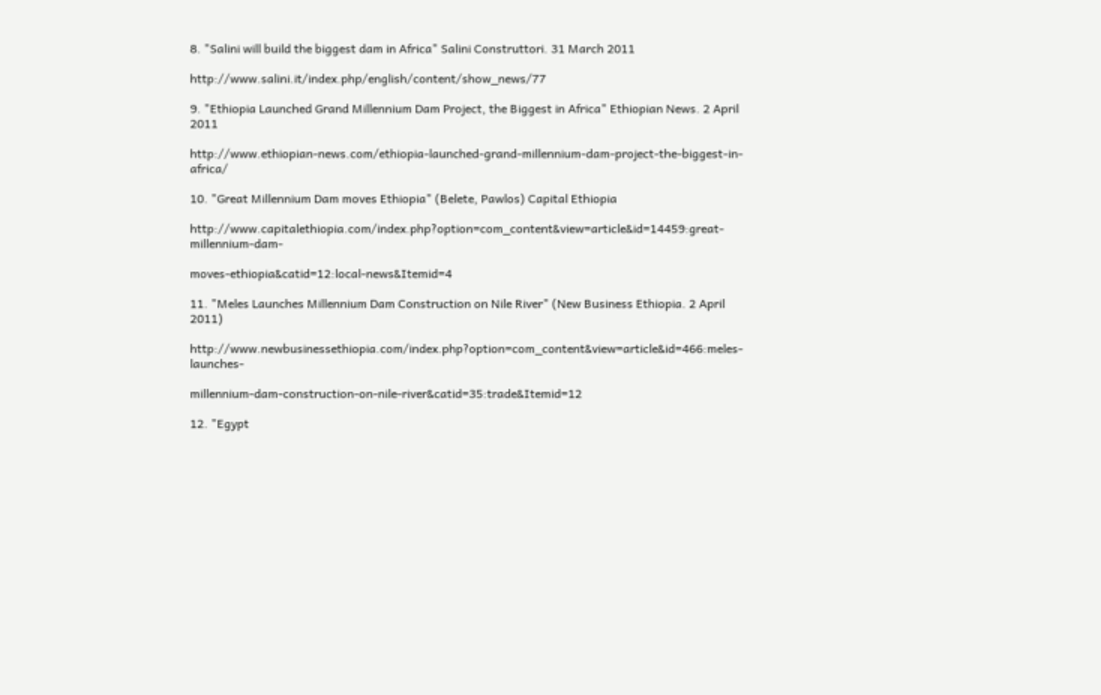8. "Salini will build the biggest dam in Africa" Salini Construttori. 31 March 2011

http://www.salini.it/index.php/english/content/show_news/77

9. "Ethiopia Launched Grand Millennium Dam Project, the Biggest in Africa" Ethiopian News. 2 April 2011

http://www.ethiopian-news.com/ethiopia-launched-grand-millennium-dam-project-the-biggest-in-africa/

10. "Great Millennium Dam moves Ethiopia" (Belete, Pawlos) Capital Ethiopia

http://www.capitalethiopia.com/index.php?option=com_content&view=article&id=14459:great-millennium-dam-

moves-ethiopia&catid=12:local-news&Itemid=4

11. "Meles Launches Millennium Dam Construction on Nile River" (New Business Ethiopia. 2 April 2011)

http://www.newbusinessethiopia.com/index.php?option=com_content&view=article&id=466:meles-launches-

millennium-dam-construction-on-nile-river&catid=35:trade&Itemid=12

12. "Egypt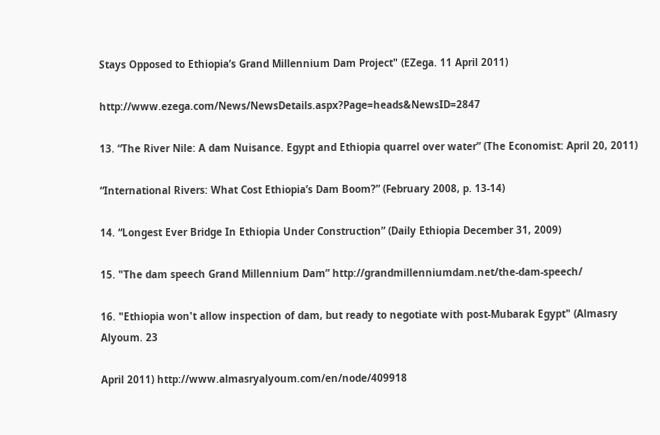Stays Opposed to Ethiopia’s Grand Millennium Dam Project" (EZega. 11 April 2011)

http://www.ezega.com/News/NewsDetails.aspx?Page=heads&NewsID=2847

13. “The River Nile: A dam Nuisance. Egypt and Ethiopia quarrel over water” (The Economist: April 20, 2011)

“International Rivers: What Cost Ethiopia’s Dam Boom?” (February 2008, p. 13-14)

14. “Longest Ever Bridge In Ethiopia Under Construction” (Daily Ethiopia December 31, 2009)

15. "The dam speech Grand Millennium Dam” http://grandmillenniumdam.net/the-dam-speech/

16. "Ethiopia won't allow inspection of dam, but ready to negotiate with post-Mubarak Egypt" (Almasry Alyoum. 23

April 2011) http://www.almasryalyoum.com/en/node/409918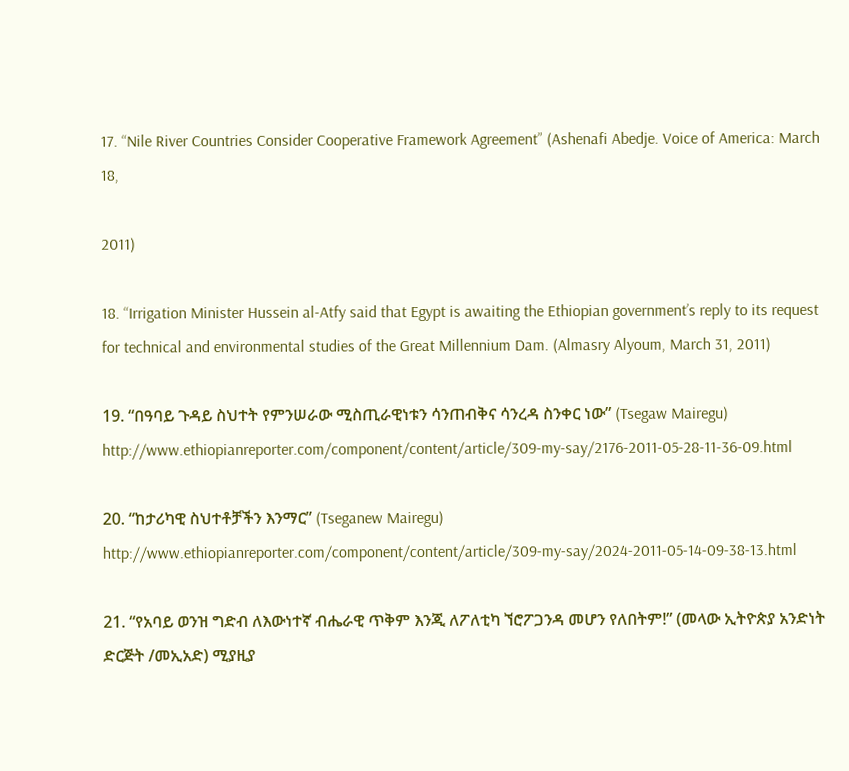17. “Nile River Countries Consider Cooperative Framework Agreement” (Ashenafi Abedje. Voice of America: March 18,

2011)

18. “Irrigation Minister Hussein al-Atfy said that Egypt is awaiting the Ethiopian government’s reply to its request for technical and environmental studies of the Great Millennium Dam. (Almasry Alyoum, March 31, 2011)

19. “በዓባይ ጉዳይ ስህተት የምንሠራው ሚስጢራዊነቱን ሳንጠብቅና ሳንረዳ ስንቀር ነው” (Tsegaw Mairegu) http://www.ethiopianreporter.com/component/content/article/309-my-say/2176-2011-05-28-11-36-09.html

20. “ከታሪካዊ ስህተቶቻችን እንማር” (Tseganew Mairegu) http://www.ethiopianreporter.com/component/content/article/309-my-say/2024-2011-05-14-09-38-13.html

21. “የአባይ ወንዝ ግድብ ለእውነተኛ ብሔራዊ ጥቅም እንጂ ለፖለቲካ ኘሮፖጋንዳ መሆን የለበትም!” (መላው ኢትዮጵያ አንድነት ድርጅት /መኢአድ) ሚያዚያ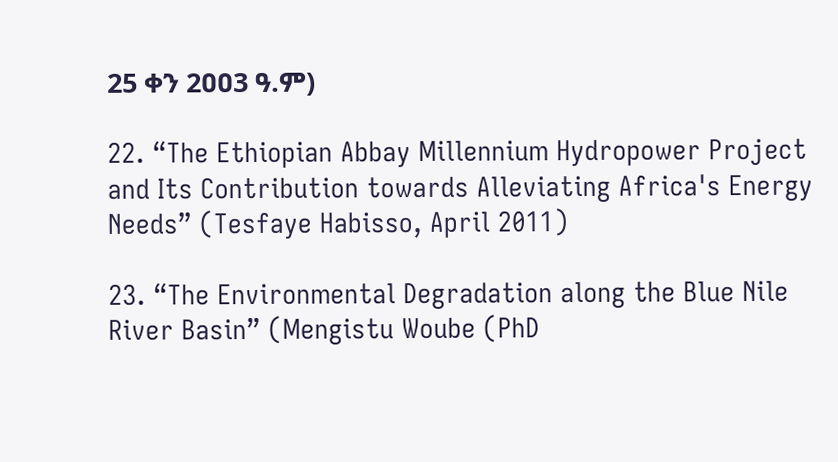25 ቀን 2ዐዐ3 ዓ.ም)

22. “The Ethiopian Abbay Millennium Hydropower Project and Its Contribution towards Alleviating Africa's Energy Needs” (Tesfaye Habisso, April 2011)

23. “The Environmental Degradation along the Blue Nile River Basin” (Mengistu Woube (PhD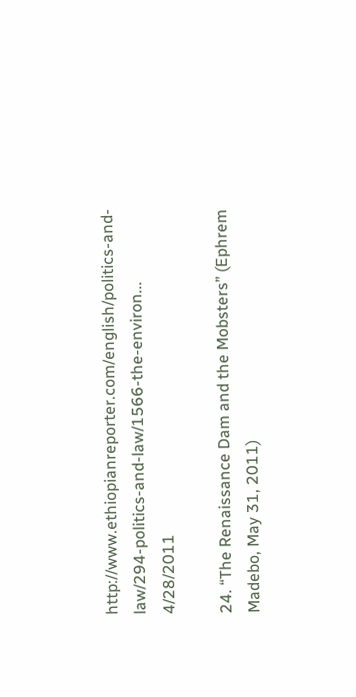http://www.ethiopianreporter.com/english/politics-and-law/294-politics-and-law/1566-the-environ... 4/28/2011

24. “The Renaissance Dam and the Mobsters” (Ephrem Madebo, May 31, 2011)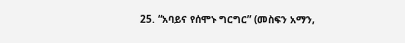25. “አባይና የሰሞኑ ግርግር” (መስፍን አማን,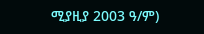ሚያዚያ 2003 ዓ/ም)